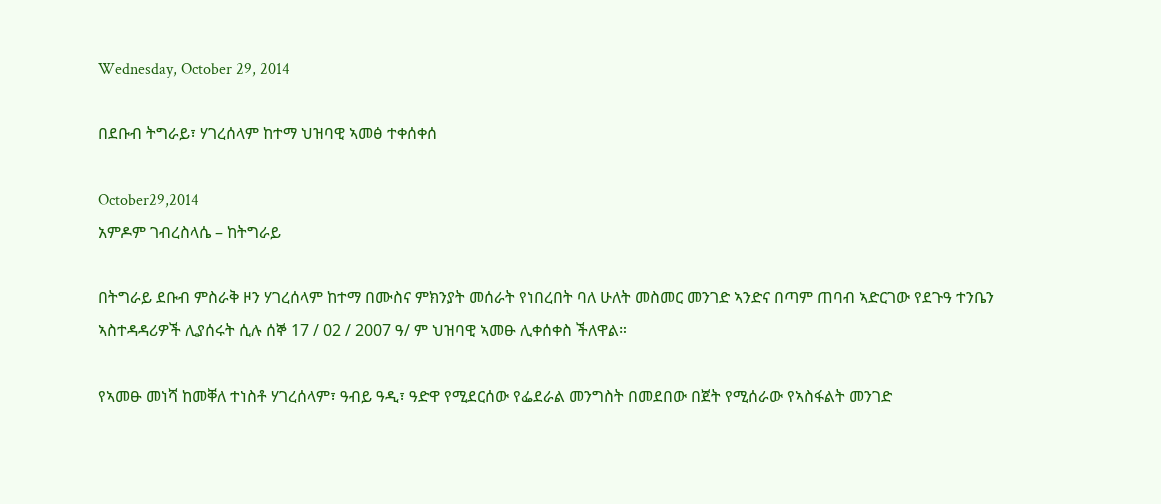Wednesday, October 29, 2014

በደቡብ ትግራይ፣ ሃገረሰላም ከተማ ህዝባዊ ኣመፅ ተቀሰቀሰ

October29,2014
አምዶም ገብረስላሴ – ከትግራይ

በትግራይ ደቡብ ምስራቅ ዞን ሃገረሰላም ከተማ በሙስና ምክንያት መሰራት የነበረበት ባለ ሁለት መስመር መንገድ ኣንድና በጣም ጠባብ ኣድርገው የደጉዓ ተንቤን ኣስተዳዳሪዎች ሊያሰሩት ሲሉ ሰኞ 17 / 02 / 2007 ዓ/ ም ህዝባዊ ኣመፁ ሊቀሰቀስ ችለዋል።

የኣመፁ መነሻ ከመቐለ ተነስቶ ሃገረሰላም፣ ዓብይ ዓዲ፣ ዓድዋ የሚደርሰው የፌደራል መንግስት በመደበው በጀት የሚሰራው የኣስፋልት መንገድ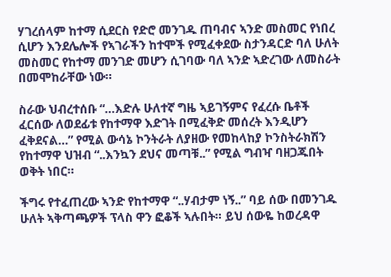ሃገረሰላም ከተማ ሲደርስ የድሮ መንገዱ ጠባብና ኣንድ መስመር የነበረ ሲሆን እንደሌሎች የኣገራችን ከተሞች የሚፈቀደው ስታንዳርድ ባለ ሁለት መስመር የከተማ መንገድ መሆን ሲገባው ባለ ኣንድ ኣድረገው ለመስራት በመሞከራቸው ነው።

ስራው ህብረተሰቡ “…እድሉ ሁለተኛ ግዜ ኣይገኝምና የፈረሱ ቤቶች ፈርሰው ለወደፊቱ የከተማዋ እድገት በሚፈቅድ መሰረት እንዲሆን ፈቅደናል…” የሚል ውሳኔ ኮንትራት ለያዘው የመከላከያ ኮንስትራክሽን የከተማዋ ህዝብ “..እንኳን ደህና መጣቹ..” የሚል ግብዣ ባዘጋጁበት ወቅት ነበር።

ችግሩ የተፈጠረው ኣንድ የከተማዋ “..ሃብታም ነኝ..” ባይ ሰው በመንገዱ ሁለት ኣቅጣጫዎች ፕላስ ዋን ፎቆች ኣሉበት። ይህ ሰውዬ ከወረዳዋ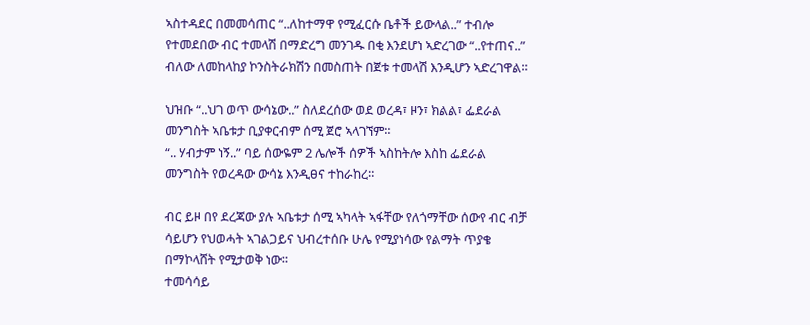ኣስተዳደር በመመሳጠር “..ለከተማዋ የሚፈርሱ ቤቶች ይውላል..” ተብሎ የተመደበው ብር ተመላሽ በማድረግ መንገዱ በቂ እንደሆነ ኣድረገው “..የተጠና..” ብለው ለመከላከያ ኮንስትራክሽን በመስጠት በጀቱ ተመላሽ እንዲሆን ኣድረገዋል።

ህዝቡ “..ህገ ወጥ ውሳኔው..” ስለደረሰው ወደ ወረዳ፣ ዞን፣ ክልል፣ ፌደራል መንግስት ኣቤቱታ ቢያቀርብም ሰሚ ጀሮ ኣላገኘም።
“.. ሃብታም ነኝ..” ባይ ሰውዬም 2 ሌሎች ሰዎች ኣስከትሎ እስከ ፌደራል መንግስት የወረዳው ውሳኔ እንዲፀና ተከራከረ።

ብር ይዞ በየ ደረጃው ያሉ ኣቤቱታ ሰሚ ኣካላት ኣፋቸው የለጎማቸው ሰውየ ብር ብቻ ሳይሆን የህወሓት ኣገልጋይና ህብረተሰቡ ሁሌ የሚያነሳው የልማት ጥያቄ በማኮላሸት የሚታወቅ ነው።
ተመሳሳይ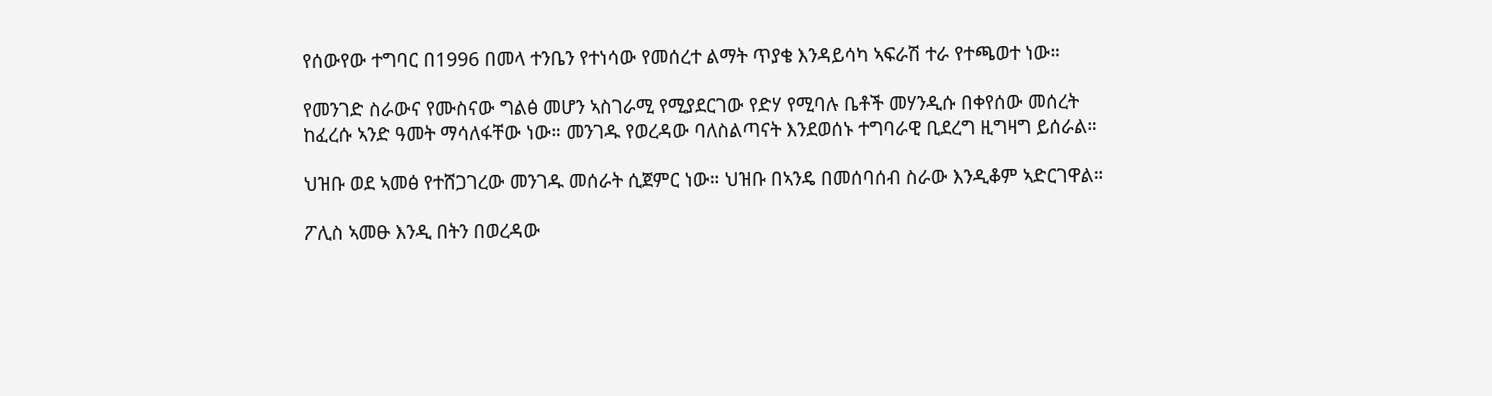የሰውየው ተግባር በ1996 በመላ ተንቤን የተነሳው የመሰረተ ልማት ጥያቄ እንዳይሳካ ኣፍራሽ ተራ የተጫወተ ነው።

የመንገድ ስራውና የሙስናው ግልፅ መሆን ኣስገራሚ የሚያደርገው የድሃ የሚባሉ ቤቶች መሃንዲሱ በቀየሰው መሰረት ከፈረሱ ኣንድ ዓመት ማሳለፋቸው ነው። መንገዱ የወረዳው ባለስልጣናት እንደወሰኑ ተግባራዊ ቢደረግ ዚግዛግ ይሰራል።

ህዝቡ ወደ ኣመፅ የተሸጋገረው መንገዱ መሰራት ሲጀምር ነው። ህዝቡ በኣንዴ በመሰባሰብ ስራው እንዲቆም ኣድርገዋል።

ፖሊስ ኣመፁ እንዲ በትን በወረዳው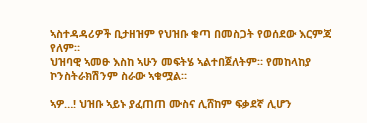ኣስተዳዳሪዎች ቢታዘዝም የህዝቡ ቁጣ በመስጋት የወሰደው እርምጃ የለም።
ህዝባዊ ኣመፁ እስከ ኣሁን መፍትሄ ኣልተበጀለትም። የመከላከያ ኮንስትራክሽንም ስራው ኣቁሟል።

ኣዎ…! ህዝቡ ኣይኑ ያፈጠጠ ሙስና ሊሸከም ፍቃደኛ ሊሆን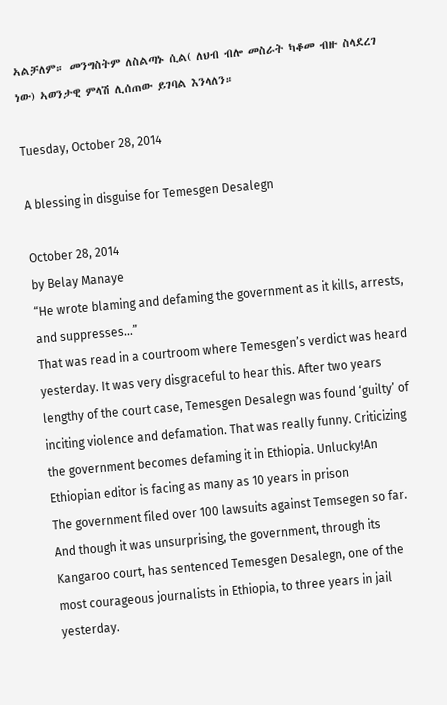ኣልቻለም። መንግስትም ለስልጣኑ ሲል( ለህብ ብሎ መስራት ካቆመ ብዙ ስላደረገ ነው) ኣወንታዊ ምላሽ ሊሰጠው ይገባል እንላለን።

Tuesday, October 28, 2014

A blessing in disguise for Temesgen Desalegn

October 28, 2014
by Belay Manaye
“He wrote blaming and defaming the government as it kills, arrests, and suppresses…”
That was read in a courtroom where Temesgen’s verdict was heard yesterday. It was very disgraceful to hear this. After two years lengthy of the court case, Temesgen Desalegn was found ‘guilty’ of inciting violence and defamation. That was really funny. Criticizing the government becomes defaming it in Ethiopia. Unlucky!An Ethiopian editor is facing as many as 10 years in prison
The government filed over 100 lawsuits against Temsegen so far. And though it was unsurprising, the government, through its Kangaroo court, has sentenced Temesgen Desalegn, one of the most courageous journalists in Ethiopia, to three years in jail yesterday.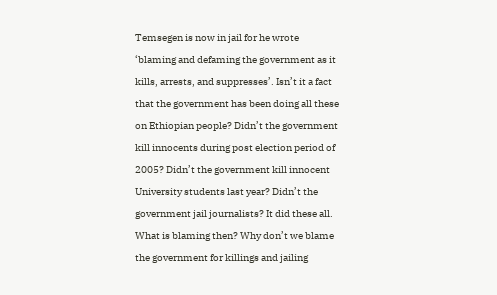Temsegen is now in jail for he wrote ‘blaming and defaming the government as it kills, arrests, and suppresses’. Isn’t it a fact that the government has been doing all these on Ethiopian people? Didn’t the government kill innocents during post election period of 2005? Didn’t the government kill innocent University students last year? Didn’t the government jail journalists? It did these all. What is blaming then? Why don’t we blame the government for killings and jailing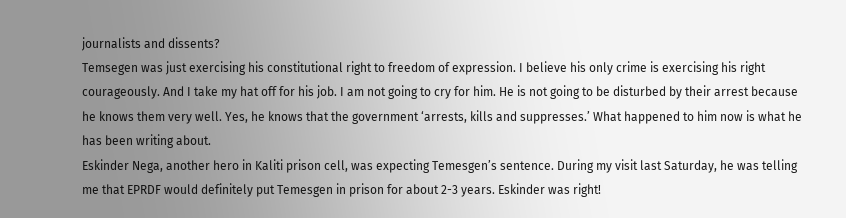journalists and dissents?
Temsegen was just exercising his constitutional right to freedom of expression. I believe his only crime is exercising his right courageously. And I take my hat off for his job. I am not going to cry for him. He is not going to be disturbed by their arrest because he knows them very well. Yes, he knows that the government ‘arrests, kills and suppresses.’ What happened to him now is what he has been writing about.
Eskinder Nega, another hero in Kaliti prison cell, was expecting Temesgen’s sentence. During my visit last Saturday, he was telling me that EPRDF would definitely put Temesgen in prison for about 2-3 years. Eskinder was right!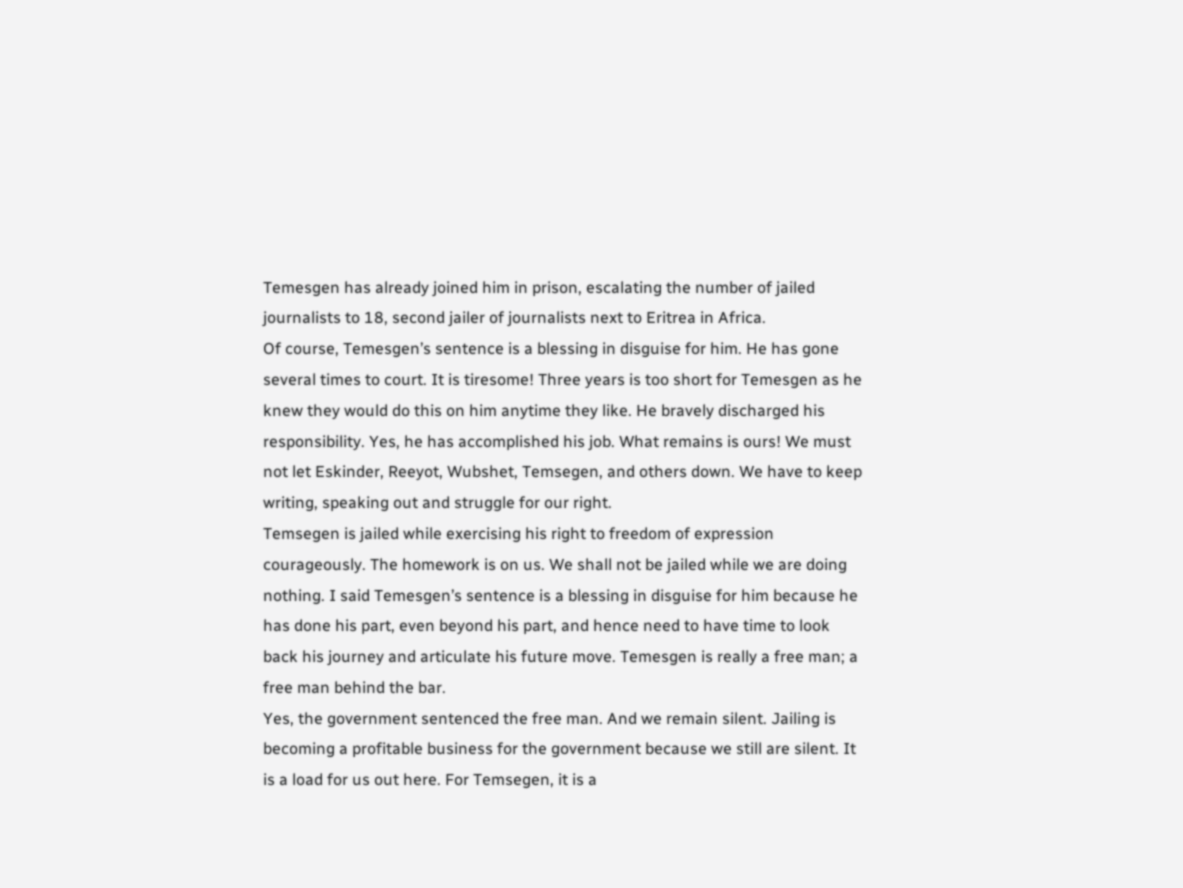Temesgen has already joined him in prison, escalating the number of jailed journalists to 18, second jailer of journalists next to Eritrea in Africa.
Of course, Temesgen’s sentence is a blessing in disguise for him. He has gone several times to court. It is tiresome! Three years is too short for Temesgen as he knew they would do this on him anytime they like. He bravely discharged his responsibility. Yes, he has accomplished his job. What remains is ours! We must not let Eskinder, Reeyot, Wubshet, Temsegen, and others down. We have to keep writing, speaking out and struggle for our right.
Temsegen is jailed while exercising his right to freedom of expression courageously. The homework is on us. We shall not be jailed while we are doing nothing. I said Temesgen’s sentence is a blessing in disguise for him because he has done his part, even beyond his part, and hence need to have time to look back his journey and articulate his future move. Temesgen is really a free man; a free man behind the bar.
Yes, the government sentenced the free man. And we remain silent. Jailing is becoming a profitable business for the government because we still are silent. It is a load for us out here. For Temsegen, it is a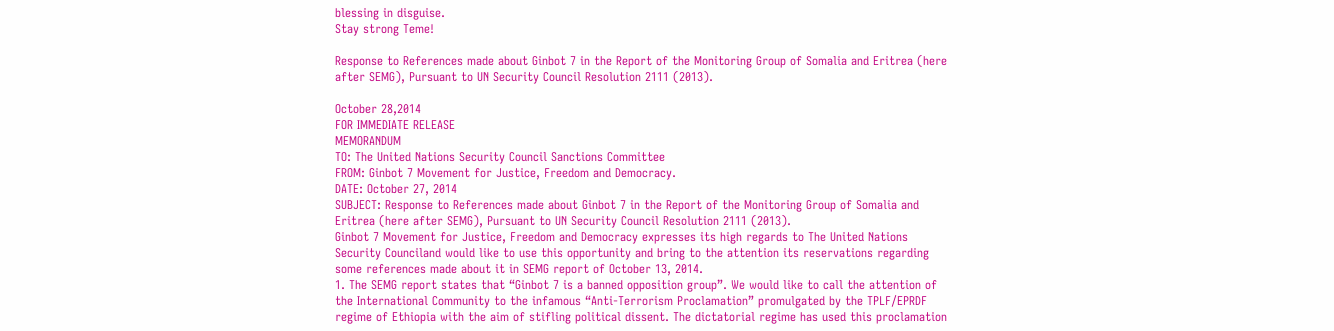blessing in disguise.
Stay strong Teme!

Response to References made about Ginbot 7 in the Report of the Monitoring Group of Somalia and Eritrea (here after SEMG), Pursuant to UN Security Council Resolution 2111 (2013).

October 28,2014
FOR IMMEDIATE RELEASE
MEMORANDUM
TO: The United Nations Security Council Sanctions Committee
FROM: Ginbot 7 Movement for Justice, Freedom and Democracy.
DATE: October 27, 2014
SUBJECT: Response to References made about Ginbot 7 in the Report of the Monitoring Group of Somalia and Eritrea (here after SEMG), Pursuant to UN Security Council Resolution 2111 (2013).
Ginbot 7 Movement for Justice, Freedom and Democracy expresses its high regards to The United Nations Security Counciland would like to use this opportunity and bring to the attention its reservations regarding some references made about it in SEMG report of October 13, 2014.
1. The SEMG report states that “Ginbot 7 is a banned opposition group”. We would like to call the attention of the International Community to the infamous “Anti-Terrorism Proclamation” promulgated by the TPLF/EPRDF regime of Ethiopia with the aim of stifling political dissent. The dictatorial regime has used this proclamation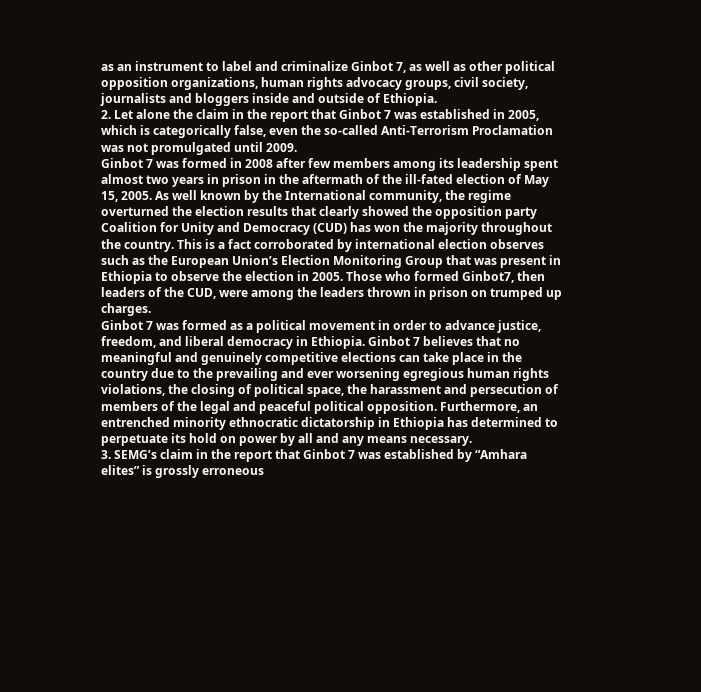as an instrument to label and criminalize Ginbot 7, as well as other political opposition organizations, human rights advocacy groups, civil society, journalists and bloggers inside and outside of Ethiopia.
2. Let alone the claim in the report that Ginbot 7 was established in 2005, which is categorically false, even the so-called Anti-Terrorism Proclamation was not promulgated until 2009.
Ginbot 7 was formed in 2008 after few members among its leadership spent almost two years in prison in the aftermath of the ill-fated election of May 15, 2005. As well known by the International community, the regime overturned the election results that clearly showed the opposition party Coalition for Unity and Democracy (CUD) has won the majority throughout the country. This is a fact corroborated by international election observes such as the European Union’s Election Monitoring Group that was present in Ethiopia to observe the election in 2005. Those who formed Ginbot7, then leaders of the CUD, were among the leaders thrown in prison on trumped up charges.
Ginbot 7 was formed as a political movement in order to advance justice, freedom, and liberal democracy in Ethiopia. Ginbot 7 believes that no meaningful and genuinely competitive elections can take place in the country due to the prevailing and ever worsening egregious human rights violations, the closing of political space, the harassment and persecution of members of the legal and peaceful political opposition. Furthermore, an entrenched minority ethnocratic dictatorship in Ethiopia has determined to perpetuate its hold on power by all and any means necessary.
3. SEMG’s claim in the report that Ginbot 7 was established by “Amhara elites” is grossly erroneous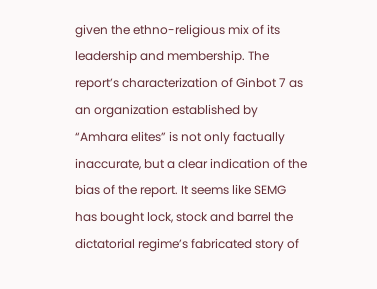given the ethno-religious mix of its leadership and membership. The report’s characterization of Ginbot 7 as an organization established by “Amhara elites” is not only factually inaccurate, but a clear indication of the bias of the report. It seems like SEMG has bought lock, stock and barrel the dictatorial regime’s fabricated story of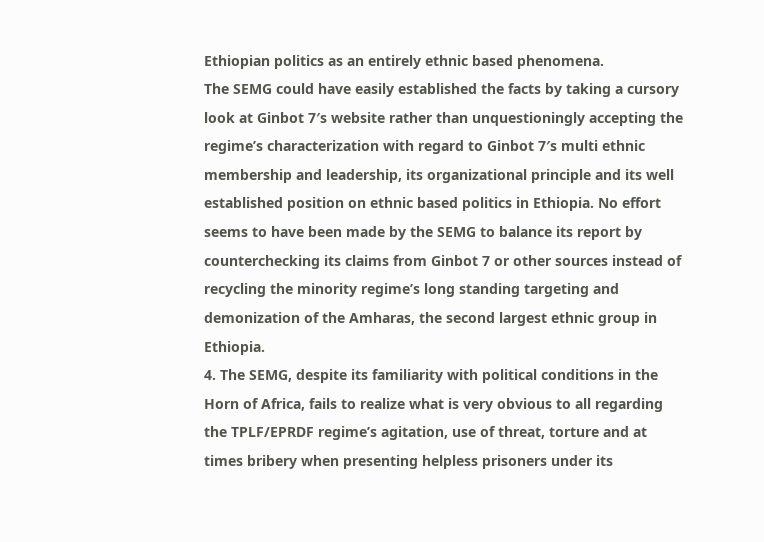Ethiopian politics as an entirely ethnic based phenomena.
The SEMG could have easily established the facts by taking a cursory look at Ginbot 7′s website rather than unquestioningly accepting the regime’s characterization with regard to Ginbot 7′s multi ethnic membership and leadership, its organizational principle and its well established position on ethnic based politics in Ethiopia. No effort seems to have been made by the SEMG to balance its report by counterchecking its claims from Ginbot 7 or other sources instead of recycling the minority regime’s long standing targeting and demonization of the Amharas, the second largest ethnic group in Ethiopia.
4. The SEMG, despite its familiarity with political conditions in the Horn of Africa, fails to realize what is very obvious to all regarding the TPLF/EPRDF regime’s agitation, use of threat, torture and at times bribery when presenting helpless prisoners under its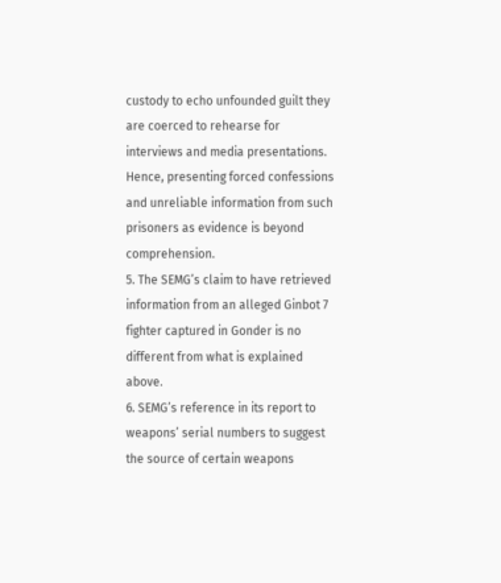custody to echo unfounded guilt they are coerced to rehearse for interviews and media presentations. Hence, presenting forced confessions and unreliable information from such prisoners as evidence is beyond comprehension.
5. The SEMG’s claim to have retrieved information from an alleged Ginbot 7 fighter captured in Gonder is no different from what is explained above.
6. SEMG’s reference in its report to weapons’ serial numbers to suggest the source of certain weapons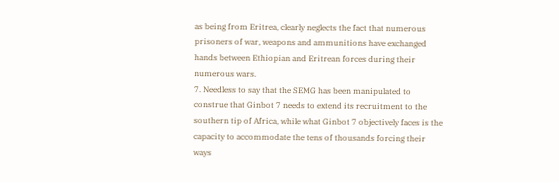as being from Eritrea, clearly neglects the fact that numerous prisoners of war, weapons and ammunitions have exchanged hands between Ethiopian and Eritrean forces during their numerous wars.
7. Needless to say that the SEMG has been manipulated to construe that Ginbot 7 needs to extend its recruitment to the southern tip of Africa, while what Ginbot 7 objectively faces is the capacity to accommodate the tens of thousands forcing their ways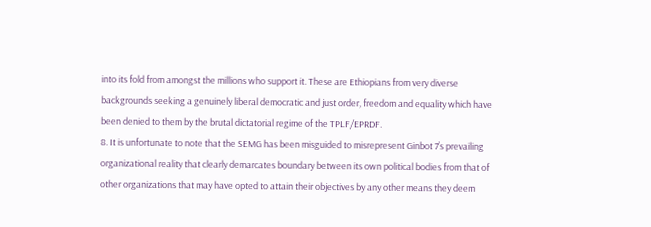into its fold from amongst the millions who support it. These are Ethiopians from very diverse backgrounds seeking a genuinely liberal democratic and just order, freedom and equality which have been denied to them by the brutal dictatorial regime of the TPLF/EPRDF.
8. It is unfortunate to note that the SEMG has been misguided to misrepresent Ginbot 7’s prevailing organizational reality that clearly demarcates boundary between its own political bodies from that of other organizations that may have opted to attain their objectives by any other means they deem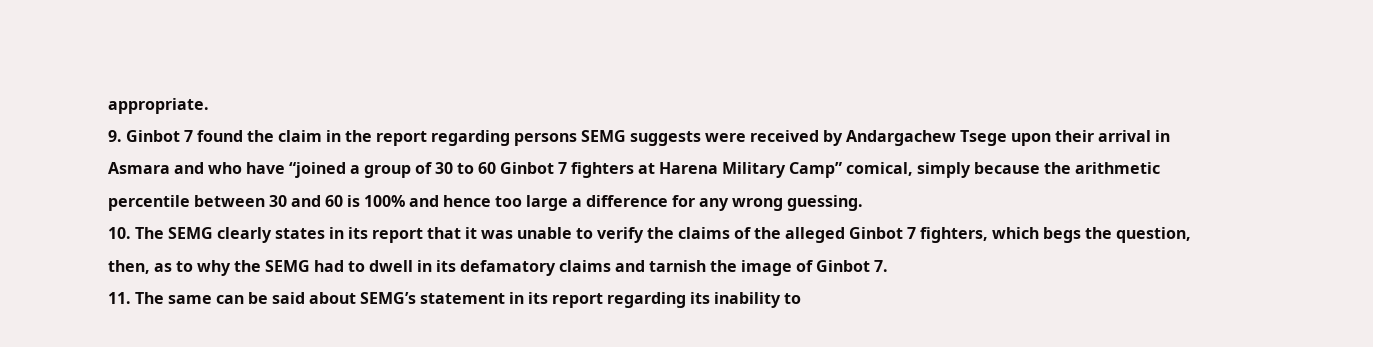appropriate.
9. Ginbot 7 found the claim in the report regarding persons SEMG suggests were received by Andargachew Tsege upon their arrival in Asmara and who have “joined a group of 30 to 60 Ginbot 7 fighters at Harena Military Camp” comical, simply because the arithmetic percentile between 30 and 60 is 100% and hence too large a difference for any wrong guessing.
10. The SEMG clearly states in its report that it was unable to verify the claims of the alleged Ginbot 7 fighters, which begs the question, then, as to why the SEMG had to dwell in its defamatory claims and tarnish the image of Ginbot 7.
11. The same can be said about SEMG’s statement in its report regarding its inability to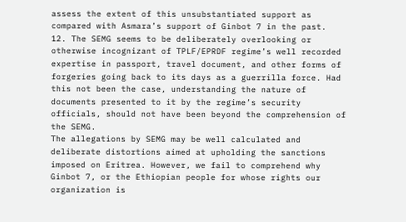assess the extent of this unsubstantiated support as compared with Asmara’s support of Ginbot 7 in the past.
12. The SEMG seems to be deliberately overlooking or otherwise incognizant of TPLF/EPRDF regime’s well recorded expertise in passport, travel document, and other forms of forgeries going back to its days as a guerrilla force. Had this not been the case, understanding the nature of documents presented to it by the regime’s security officials, should not have been beyond the comprehension of the SEMG.
The allegations by SEMG may be well calculated and deliberate distortions aimed at upholding the sanctions imposed on Eritrea. However, we fail to comprehend why Ginbot 7, or the Ethiopian people for whose rights our organization is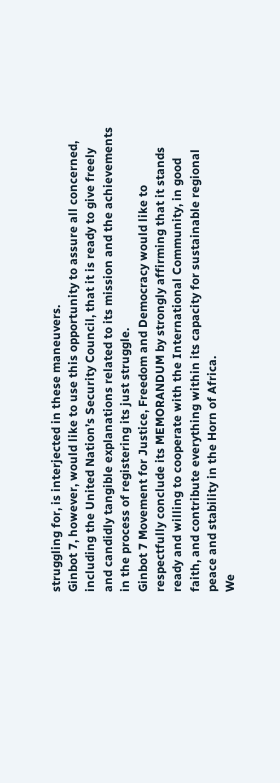struggling for, is interjected in these maneuvers.
Ginbot 7, however, would like to use this opportunity to assure all concerned, including the United Nation’s Security Council, that it is ready to give freely and candidly tangible explanations related to its mission and the achievements in the process of registering its just struggle.
Ginbot 7 Movement for Justice, Freedom and Democracy would like to respectfully conclude its MEMORANDUM by strongly affirming that it stands ready and willing to cooperate with the International Community, in good faith, and contribute everything within its capacity for sustainable regional peace and stability in the Horn of Africa.
We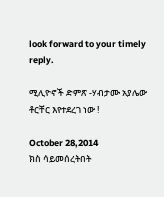look forward to your timely reply.

ሚሊዮኖች ድምጽ -ሃብታሙ አያሌው ቶርቸር እየተደረገ ነው !

October 28,2014
ክስ ሳይመሰረትበት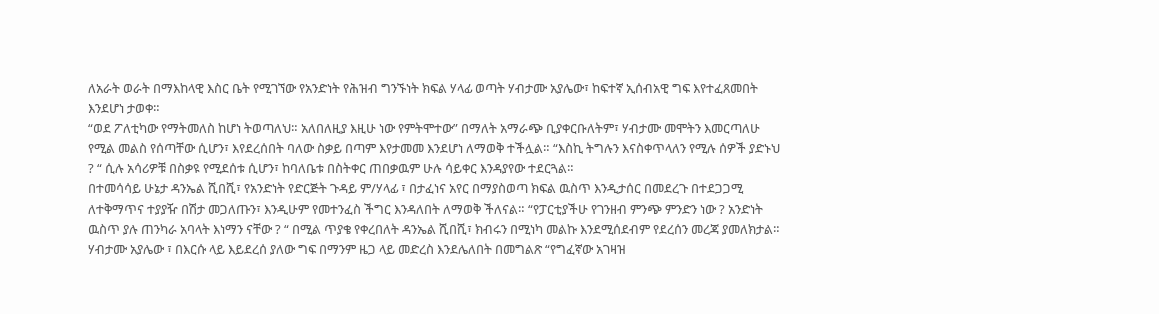ለአራት ወራት በማእከላዊ እስር ቤት የሚገኘው የአንድነት የሕዝብ ግንኙነት ክፍል ሃላፊ ወጣት ሃብታሙ አያሌው፣ ከፍተኛ ኢሰብአዊ ግፍ እየተፈጸመበት እንደሆነ ታወቀ።
“ወደ ፖለቲካው የማትመለስ ከሆነ ትወጣለህ። አለበለዚያ እዚሁ ነው የምትሞተው” በማለት አማራጭ ቢያቀርቡለትም፣ ሃብታሙ መሞትን እመርጣለሁ የሚል መልስ የሰጣቸው ሲሆን፣ እየደረሰበት ባለው ስቃይ በጣም እየታመመ እንደሆነ ለማወቅ ተችሏል። “እስኪ ትግሉን እናስቀጥላለን የሚሉ ሰዎች ያድኑህ ? “ ሲሉ አሳሪዎቹ በስቃዩ የሚደሰቱ ሲሆን፣ ከባለቤቱ በስትቀር ጠበቃዉም ሁሉ ሳይቀር እንዳያየው ተደርጓል።
በተመሳሳይ ሁኔታ ዳንኤል ሺበሺ፣ የአንድነት የድርጅት ጉዳይ ም/ሃላፊ ፣ በታፈነና አየር በማያስወጣ ክፍል ዉስጥ እንዲታሰር በመደረጉ በተደጋጋሚ ለተቅማጥና ተያያዥ በሽታ መጋለጡን፣ እንዲሁም የመተንፈስ ችግር እንዳለበት ለማወቅ ችለናል። “የፓርቲያችሁ የገንዘብ ምንጭ ምንድን ነው ? አንድነት ዉስጥ ያሉ ጠንካራ አባላት እነማን ናቸው ? “ በሚል ጥያቄ የቀረበለት ዳንኤል ሺበሺ፣ ክብሩን በሚነካ መልኩ እንደሚሰደብም የደረሰን መረጃ ያመለክታል።
ሃብታሙ አያሌው ፣ በእርሱ ላይ እይደረሰ ያለው ግፍ በማንም ዜጋ ላይ መድረስ እንደሌለበት በመግልጽ “የግፈኛው አገዛዝ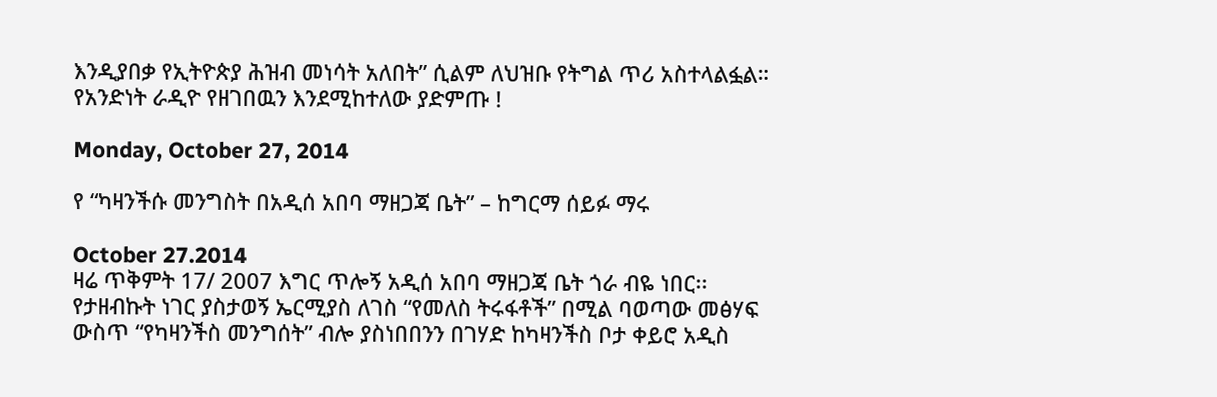እንዲያበቃ የኢትዮጵያ ሕዝብ መነሳት አለበት” ሲልም ለህዝቡ የትግል ጥሪ አስተላልፏል።
የአንድነት ራዲዮ የዘገበዉን እንደሚከተለው ያድምጡ !

Monday, October 27, 2014

የ “ካዛንችሱ መንግስት በአዲሰ አበባ ማዘጋጃ ቤት” – ከግርማ ሰይፉ ማሩ

October 27.2014
ዛሬ ጥቅምት 17/ 2007 እግር ጥሎኝ አዲሰ አበባ ማዘጋጃ ቤት ጎራ ብዬ ነበር፡፡ የታዘብኩት ነገር ያስታወኝ ኤርሚያስ ለገስ “የመለስ ትሩፋቶች” በሚል ባወጣው መፅሃፍ ውስጥ “የካዛንችስ መንግሰት” ብሎ ያስነበበንን በገሃድ ከካዛንችስ ቦታ ቀይሮ አዲስ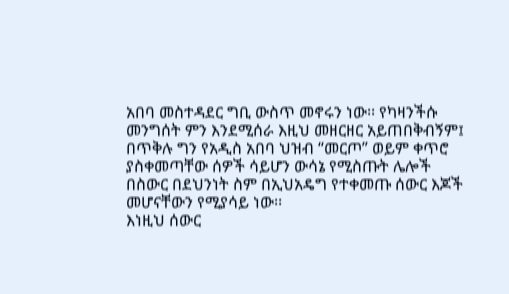አበባ መስተዳደር ግቢ ውስጥ መኖሩን ነው፡፡ የካዛንችሱ መንግሰት ምን እንደሚሰራ እዚህ መዘርዘር አይጠበቅብኝም፤ በጥቅሉ ግን የአዲስ አበባ ህዝብ “መርጦ” ወይም ቀጥሮ ያስቀመጣቸው ሰዎች ሳይሆን ውሳኔ የሚስጡት ሌሎች በስውር በደህንነት ስም በኢህአዴግ የተቀመጡ ሰውር እጆች መሆናቸውን የሚያሳይ ነው፡፡
እነዚህ ሰውር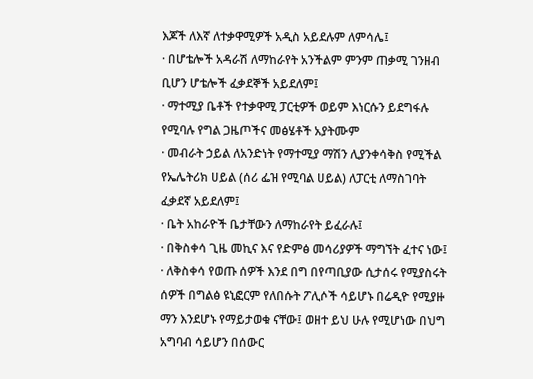እጆች ለእኛ ለተቃዋሚዎች አዲስ አይደሉም ለምሳሌ፤
· በሆቴሎች አዳራሽ ለማከራየት አንችልም ምንም ጠቃሚ ገንዘብ ቢሆን ሆቴሎች ፈቃደኞች አይደለም፤
· ማተሚያ ቤቶች የተቃዋሚ ፓርቲዎች ወይም እነርሱን ይደግፋሉ የሚባሉ የግል ጋዜጦችና መፅሄቶች አያትሙም
· መብራት ኃይል ለአንድነት የማተሚያ ማሽን ሊያንቀሳቅስ የሚችል የኤሌትሪክ ሀይል (ሰሪ ፌዝ የሚባል ሀይል) ለፓርቲ ለማስገባት ፈቃደኛ አይደለም፤
· ቤት አከራዮች ቤታቸውን ለማከራየት ይፈራሉ፤
· በቅስቀሳ ጊዜ መኪና እና የድምፅ መሳሪያዎች ማግኘት ፈተና ነው፤
· ለቅስቀሳ የወጡ ሰዎች እንደ በግ በየጣቢያው ሲታሰሩ የሚያስሩት ሰዎች በግልፅ ዩኒፎርም የለበሱት ፖሊሶች ሳይሆኑ በሬዲዮ የሚያዙ ማን እንደሆኑ የማይታወቁ ናቸው፤ ወዘተ ይህ ሁሉ የሚሆነው በህግ አግባብ ሳይሆን በሰውር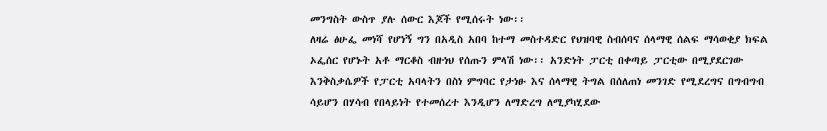መንግስት ውስጥ ያሉ ሰውር እጆች የሚሰሩት ነው፡፡
ለዛሬ ፅሁፌ መነሻ የሆነኝ ግን በአዲስ አበባ ከተማ መስተዳድር የህዝባዊ ስብሰባና ሰላማዊ ሰልፍ ማሳወቂያ ክፍል ኦፌሰር የሆኑት አቶ ማርቆስ ብዙነህ የሰጡን ምላሽ ነው፡፡ አንድነት ፓርቲ በቀጣይ ፓርቲው በሚያደርገው እንቅስቃሴዎች የፓርቲ አባላትን በስነ ምግባር የታነፁ እና ሰላማዊ ትግል በሰለጠነ መንገድ የሚደረግና በግብግብ ሳይሆን በሃሳብ የበላይነት የተመሰረተ እንዲሆን ለማድረግ ለሚያካሂደው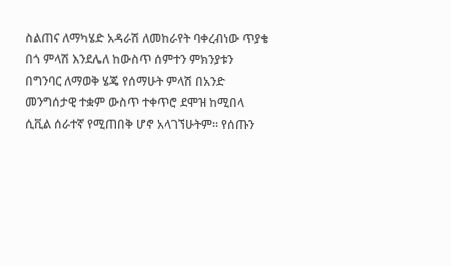ስልጠና ለማካሄድ አዳራሽ ለመከራየት ባቀረብነው ጥያቄ በጎ ምላሽ እንደሌለ ከውስጥ ሰምተን ምክንያቱን በግንባር ለማወቅ ሄጄ የሰማሁት ምላሽ በአንድ መንግሰታዊ ተቋም ውስጥ ተቀጥሮ ደሞዝ ከሚበላ ሲቪል ሰራተኛ የሚጠበቅ ሆኖ አላገኘሁትም፡፡ የሰጡን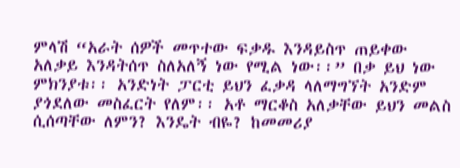ምላሽ “አራት ሰዎች መጥተው ፍቃዱ እንዳይስጥ ጠይቀው አለቃይ እንዳትሰጥ ስለአለኝ ነው የሚል ነው፡፡” በቃ ይህ ነው ምክንያቱ፡፡ አንድነት ፓርቲ ይህን ፈቃዳ ላለማግኘት አንድም ያጎደለው መስፈርት የለም፡፡ አቶ ማርቆስ አለቃቸው ይህን መልስ ሲሰጣቸው ለምን? እንዴት ብዬ? ከመመሪያ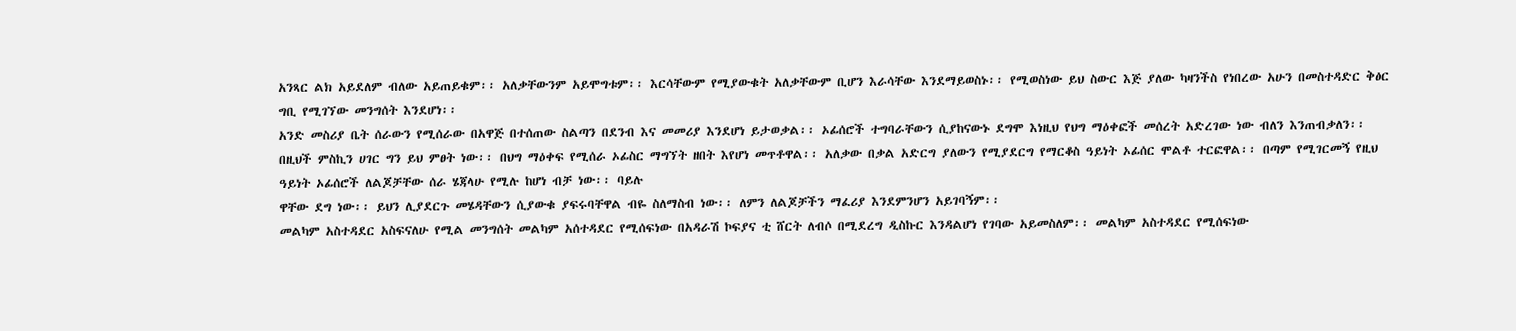አንጻር ልክ አይደለም ብለው አይጠይቁም፡፡ አለቃቸውንም አይሞግቱም፡፡ እርሳቸውም የሚያውቁት አለቃቸውም ቢሆን እራሳቸው እንደማይወስኑ፡፡ የሚወስነው ይህ ስውር እጅ ያለው ካዛንችስ የነበረው አሁን በመስተዳድር ቅፅር ግቢ የሚገኘው መንግሰት እንደሆነ፡፡
አንድ መስሪያ ቤት ሰራውን የሚሰራው በአዋጅ በተሰጠው ስልጣን በደንብ እና መመሪያ እንደሆነ ይታወቃል፡፡ ኦፊሰሮች ተግባራቸውን ሲያከናውኑ ደግሞ እነዚህ የህግ ማዕቀፎች መሰረት አድረገው ነው ብለን እንጠብቃለን፡፡ በዚህች ምስኪን ሀገር ግን ይህ ምፀት ነው፡፡ በህግ ማዕቀፍ የሚሰራ ኦፊስር ማግኘት ዘበት እየሆነ መጥቶዋል፡፡ አለቃው በቃል አድርግ ያለውን የሚያደርግ የማርቆስ ዓይነት ኦፊሰር ሞልቶ ተርፎዋል፡፡ በጣም የሚገርመኝ የዚህ ዓይነት ኦፊሰሮች ለልጆቻቸው ሰራ ሄጃላሁ የሚሉ ከሆነ ብቻ ነው፡፡ ባይሉ
ዋቸው ደግ ነው፡፡ ይህን ሊያደርጉ መሄዳቸውን ሲያውቁ ያፍሩባቸዋል ብዬ ስለማስብ ነው፡፡ ለምን ለልጆቻችን ማፈሪያ እንደምንሆን አይገባኝም፡፡
መልካም አስተዳደር አስፍናለሁ የሚል መንግሰት መልካም አሰተዳደር የሚሰፍነው በአዳራሽ ኮፍያና ቲ ሸርት ለብሶ በሚደረግ ዲስኩር እንዳልሆነ የገባው አይመስለም፡፡ መልካም አስተዳደር የሚሰፍነው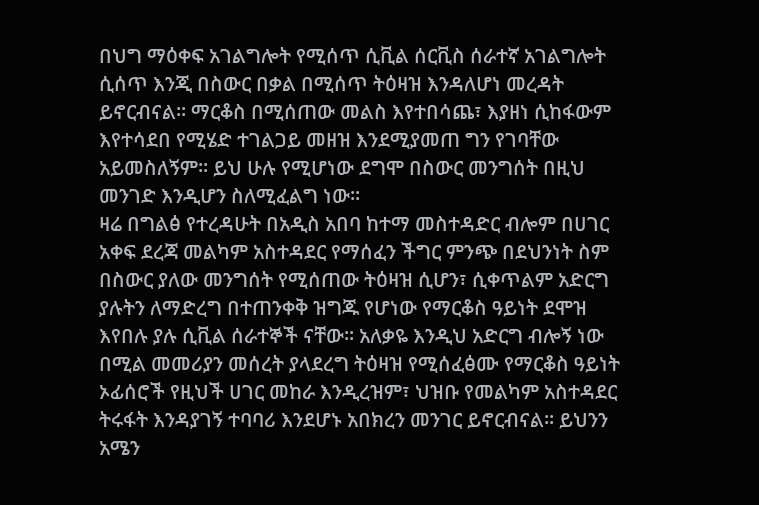በህግ ማዕቀፍ አገልግሎት የሚሰጥ ሲቪል ሰርቪስ ሰራተኛ አገልግሎት ሲሰጥ እንጂ በስውር በቃል በሚሰጥ ትዕዛዝ እንዳለሆነ መረዳት ይኖርብናል፡፡ ማርቆስ በሚሰጠው መልስ እየተበሳጨ፣ እያዘነ ሲከፋውም እየተሳደበ የሚሄድ ተገልጋይ መዘዝ እንደሚያመጠ ግን የገባቸው አይመስለኝም፡፡ ይህ ሁሉ የሚሆነው ደግሞ በስውር መንግሰት በዚህ መንገድ እንዲሆን ስለሚፈልግ ነው፡፡
ዛሬ በግልፅ የተረዳሁት በአዲስ አበባ ከተማ መስተዳድር ብሎም በሀገር አቀፍ ደረጃ መልካም አስተዳደር የማሰፈን ችግር ምንጭ በደህንነት ስም በስውር ያለው መንግሰት የሚሰጠው ትዕዛዝ ሲሆን፣ ሲቀጥልም አድርግ ያሉትን ለማድረግ በተጠንቀቅ ዝግጁ የሆነው የማርቆስ ዓይነት ደሞዝ እየበሉ ያሉ ሲቪል ሰራተኞች ናቸው፡፡ አለቃዬ እንዲህ አድርግ ብሎኝ ነው በሚል መመሪያን መሰረት ያላደረግ ትዕዛዝ የሚሰፈፅሙ የማርቆስ ዓይነት ኦፊሰሮች የዚህች ሀገር መከራ እንዲረዝም፣ ህዝቡ የመልካም አስተዳደር ትሩፋት እንዳያገኝ ተባባሪ እንደሆኑ አበክረን መንገር ይኖርብናል፡፡ ይህንን አሜን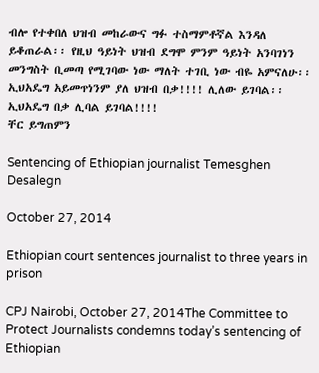ብሎ የተቀበለ ህዝብ መከራውና ግፉ ተስማምቶኛል እንዳለ ይቆጠራል፡፡ የዚህ ዓይነት ህዝብ ደግሞ ምንም ዓይነት አንባገነን መንግስት ቢመጣ የሚገባው ነው ማለት ተገቢ ነው ብዬ አምናለሁ፡፡ ኢህአዴግ አይመጥነንም ያለ ህዝብ በቃ!!!! ሊለው ይገባል፡፡ ኢህአዴግ በቃ ሊባል ይገባል!!!!
ቸር ይግጠምን

Sentencing of Ethiopian journalist Temesghen Desalegn

October 27, 2014

Ethiopian court sentences journalist to three years in prison

CPJ Nairobi, October 27, 2014The Committee to Protect Journalists condemns today’s sentencing of Ethiopian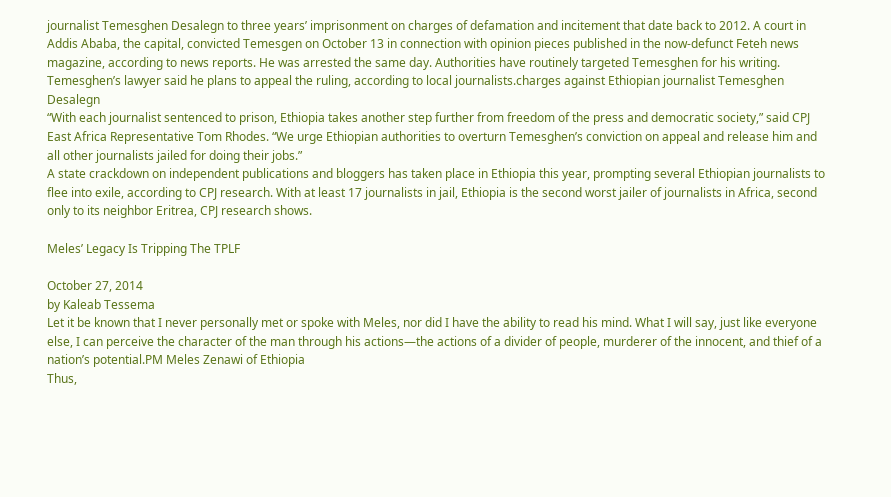journalist Temesghen Desalegn to three years’ imprisonment on charges of defamation and incitement that date back to 2012. A court in Addis Ababa, the capital, convicted Temesgen on October 13 in connection with opinion pieces published in the now-defunct Feteh news magazine, according to news reports. He was arrested the same day. Authorities have routinely targeted Temesghen for his writing. Temesghen’s lawyer said he plans to appeal the ruling, according to local journalists.charges against Ethiopian journalist Temesghen Desalegn
“With each journalist sentenced to prison, Ethiopia takes another step further from freedom of the press and democratic society,” said CPJ East Africa Representative Tom Rhodes. “We urge Ethiopian authorities to overturn Temesghen’s conviction on appeal and release him and all other journalists jailed for doing their jobs.”
A state crackdown on independent publications and bloggers has taken place in Ethiopia this year, prompting several Ethiopian journalists to flee into exile, according to CPJ research. With at least 17 journalists in jail, Ethiopia is the second worst jailer of journalists in Africa, second only to its neighbor Eritrea, CPJ research shows.

Meles’ Legacy Is Tripping The TPLF

October 27, 2014
by Kaleab Tessema
Let it be known that I never personally met or spoke with Meles, nor did I have the ability to read his mind. What I will say, just like everyone else, I can perceive the character of the man through his actions—the actions of a divider of people, murderer of the innocent, and thief of a nation’s potential.PM Meles Zenawi of Ethiopia
Thus,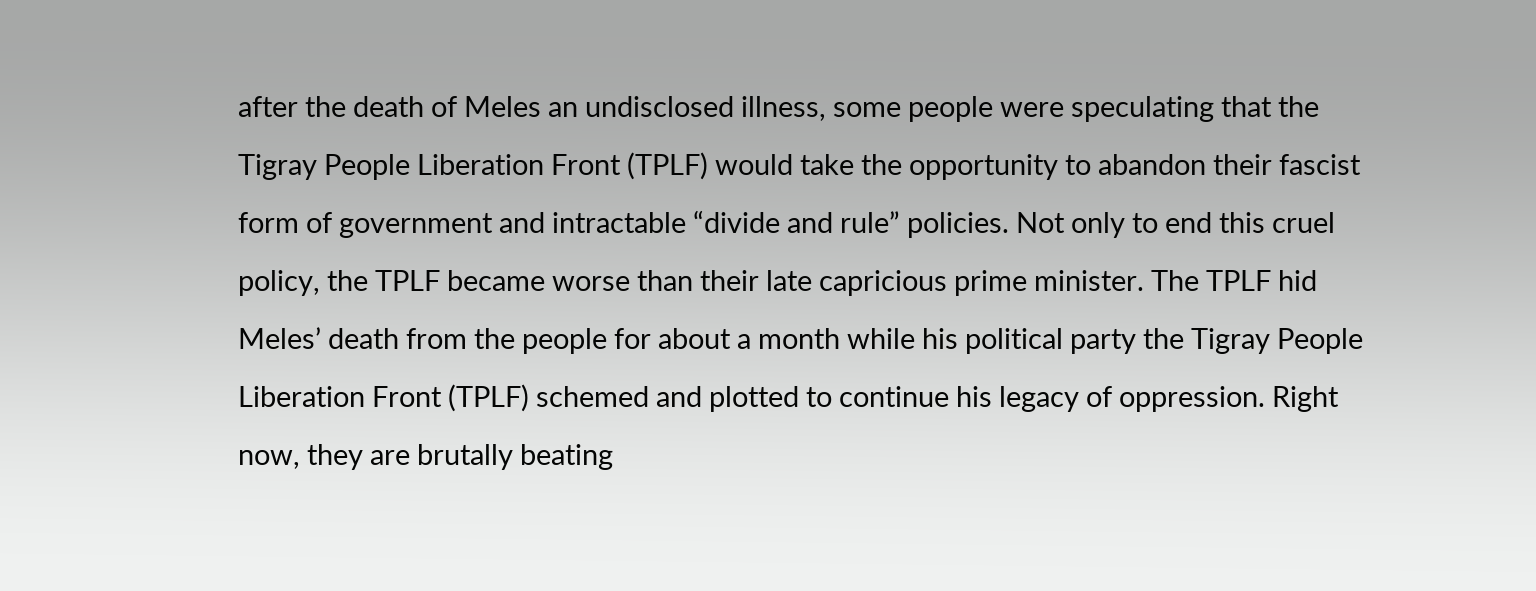after the death of Meles an undisclosed illness, some people were speculating that the Tigray People Liberation Front (TPLF) would take the opportunity to abandon their fascist form of government and intractable “divide and rule” policies. Not only to end this cruel policy, the TPLF became worse than their late capricious prime minister. The TPLF hid Meles’ death from the people for about a month while his political party the Tigray People Liberation Front (TPLF) schemed and plotted to continue his legacy of oppression. Right now, they are brutally beating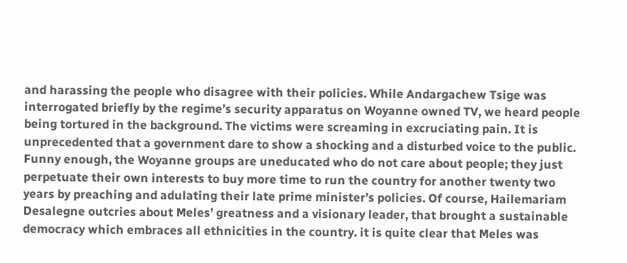and harassing the people who disagree with their policies. While Andargachew Tsige was interrogated briefly by the regime’s security apparatus on Woyanne owned TV, we heard people being tortured in the background. The victims were screaming in excruciating pain. It is unprecedented that a government dare to show a shocking and a disturbed voice to the public.
Funny enough, the Woyanne groups are uneducated who do not care about people; they just perpetuate their own interests to buy more time to run the country for another twenty two years by preaching and adulating their late prime minister’s policies. Of course, Hailemariam Desalegne outcries about Meles’ greatness and a visionary leader, that brought a sustainable democracy which embraces all ethnicities in the country. it is quite clear that Meles was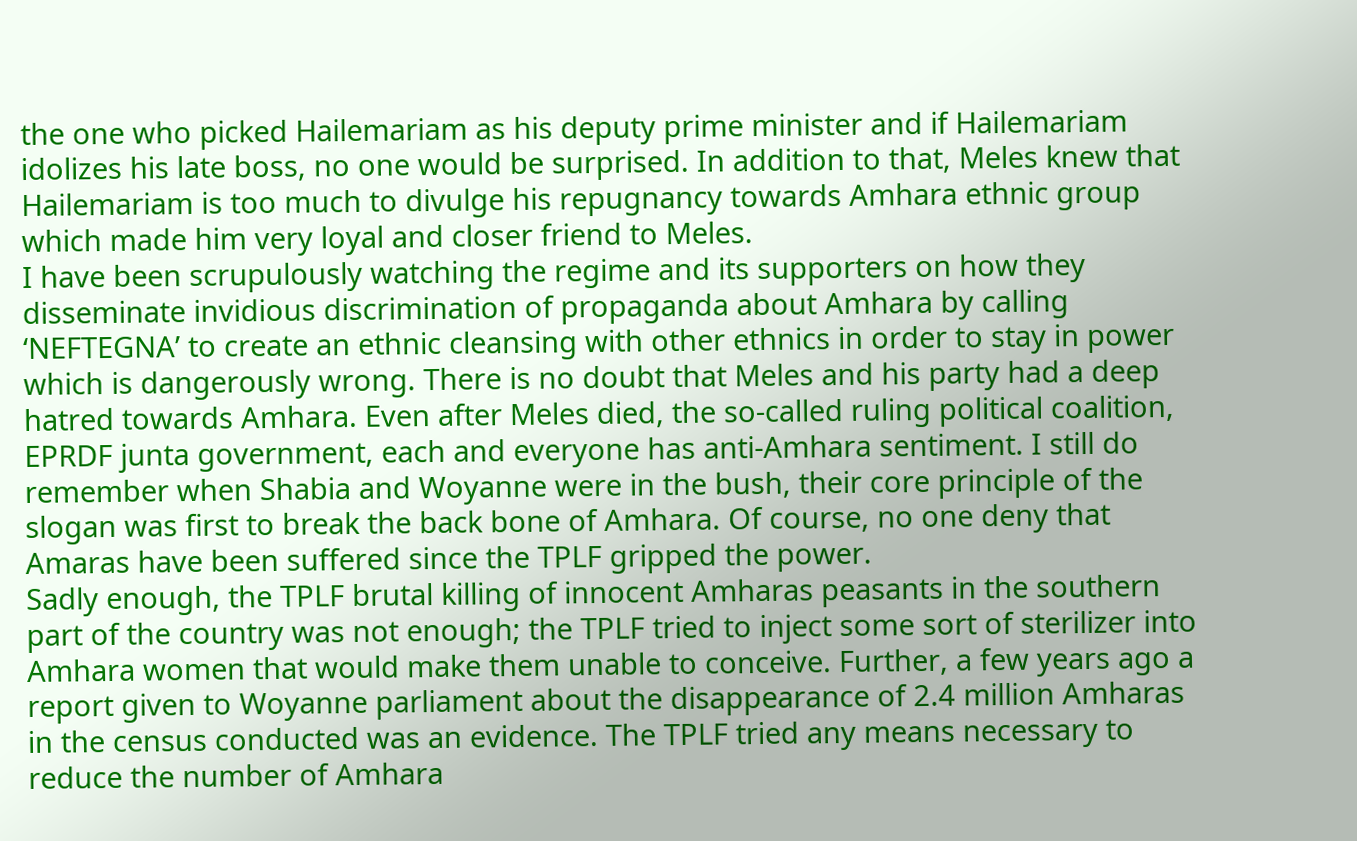the one who picked Hailemariam as his deputy prime minister and if Hailemariam idolizes his late boss, no one would be surprised. In addition to that, Meles knew that Hailemariam is too much to divulge his repugnancy towards Amhara ethnic group which made him very loyal and closer friend to Meles.
I have been scrupulously watching the regime and its supporters on how they disseminate invidious discrimination of propaganda about Amhara by calling ‘NEFTEGNA’ to create an ethnic cleansing with other ethnics in order to stay in power which is dangerously wrong. There is no doubt that Meles and his party had a deep hatred towards Amhara. Even after Meles died, the so-called ruling political coalition, EPRDF junta government, each and everyone has anti-Amhara sentiment. I still do remember when Shabia and Woyanne were in the bush, their core principle of the slogan was first to break the back bone of Amhara. Of course, no one deny that Amaras have been suffered since the TPLF gripped the power.
Sadly enough, the TPLF brutal killing of innocent Amharas peasants in the southern part of the country was not enough; the TPLF tried to inject some sort of sterilizer into Amhara women that would make them unable to conceive. Further, a few years ago a report given to Woyanne parliament about the disappearance of 2.4 million Amharas in the census conducted was an evidence. The TPLF tried any means necessary to reduce the number of Amhara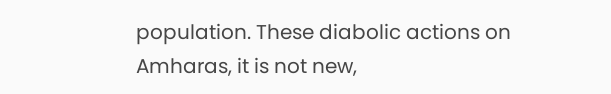population. These diabolic actions on Amharas, it is not new,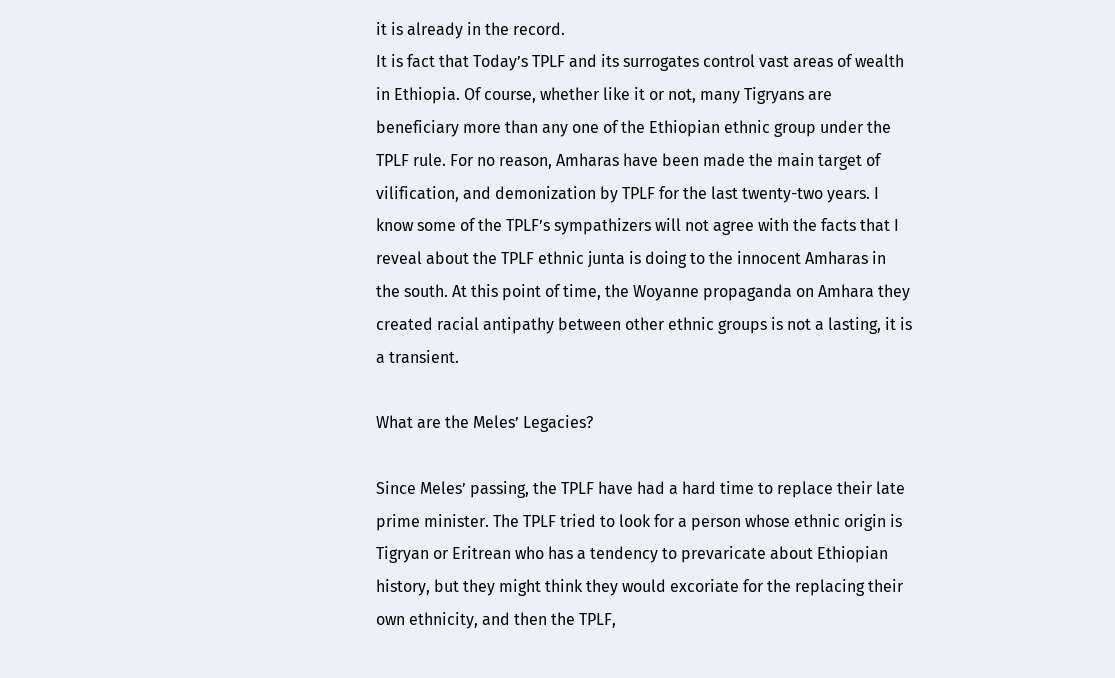it is already in the record.
It is fact that Today’s TPLF and its surrogates control vast areas of wealth in Ethiopia. Of course, whether like it or not, many Tigryans are beneficiary more than any one of the Ethiopian ethnic group under the TPLF rule. For no reason, Amharas have been made the main target of vilification, and demonization by TPLF for the last twenty-two years. I know some of the TPLF’s sympathizers will not agree with the facts that I reveal about the TPLF ethnic junta is doing to the innocent Amharas in the south. At this point of time, the Woyanne propaganda on Amhara they created racial antipathy between other ethnic groups is not a lasting, it is a transient.

What are the Meles’ Legacies?

Since Meles’ passing, the TPLF have had a hard time to replace their late prime minister. The TPLF tried to look for a person whose ethnic origin is Tigryan or Eritrean who has a tendency to prevaricate about Ethiopian history, but they might think they would excoriate for the replacing their own ethnicity, and then the TPLF,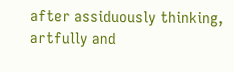after assiduously thinking, artfully and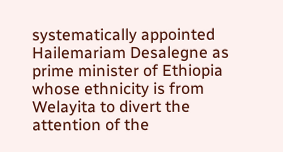systematically appointed Hailemariam Desalegne as prime minister of Ethiopia whose ethnicity is from Welayita to divert the attention of the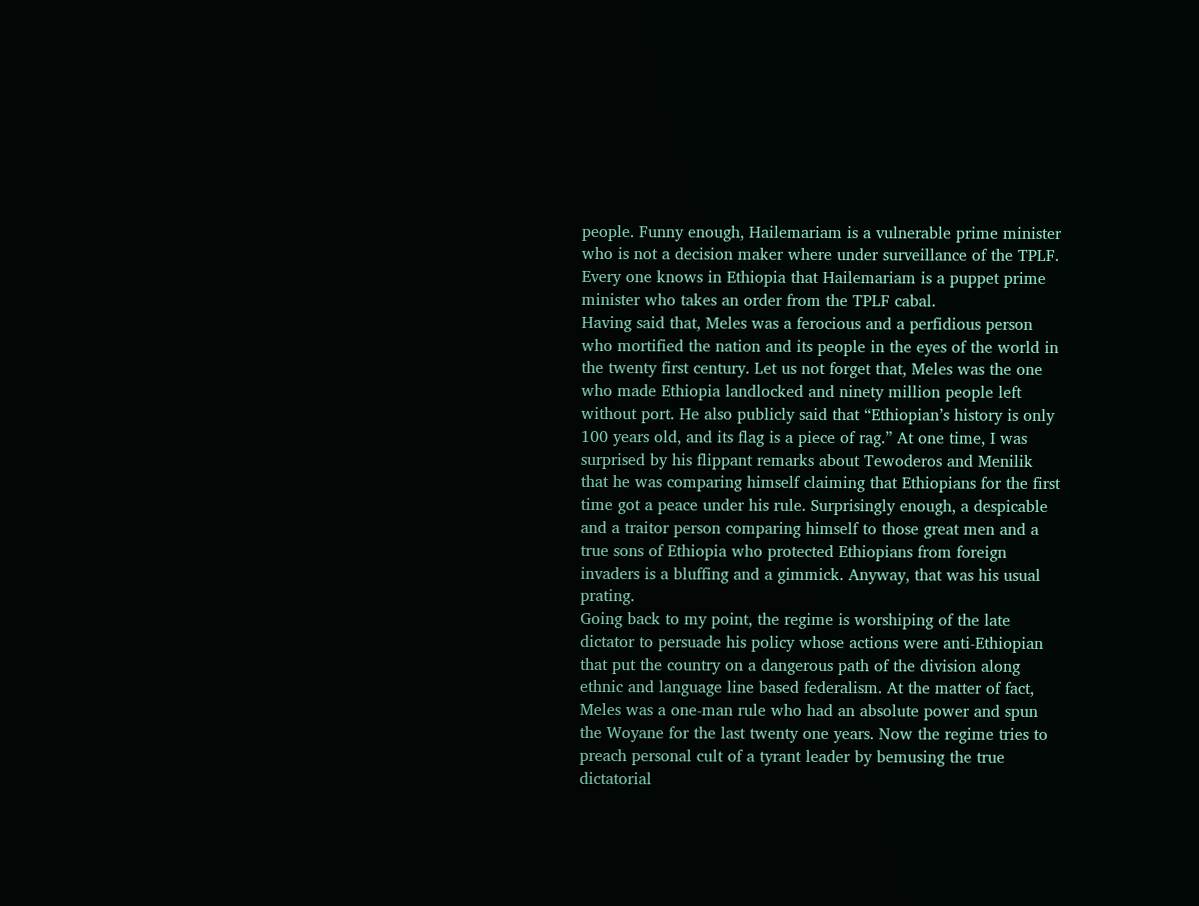people. Funny enough, Hailemariam is a vulnerable prime minister who is not a decision maker where under surveillance of the TPLF. Every one knows in Ethiopia that Hailemariam is a puppet prime minister who takes an order from the TPLF cabal.
Having said that, Meles was a ferocious and a perfidious person who mortified the nation and its people in the eyes of the world in the twenty first century. Let us not forget that, Meles was the one who made Ethiopia landlocked and ninety million people left without port. He also publicly said that “Ethiopian’s history is only 100 years old, and its flag is a piece of rag.” At one time, I was surprised by his flippant remarks about Tewoderos and Menilik that he was comparing himself claiming that Ethiopians for the first time got a peace under his rule. Surprisingly enough, a despicable and a traitor person comparing himself to those great men and a true sons of Ethiopia who protected Ethiopians from foreign invaders is a bluffing and a gimmick. Anyway, that was his usual prating.
Going back to my point, the regime is worshiping of the late dictator to persuade his policy whose actions were anti-Ethiopian that put the country on a dangerous path of the division along ethnic and language line based federalism. At the matter of fact, Meles was a one-man rule who had an absolute power and spun the Woyane for the last twenty one years. Now the regime tries to preach personal cult of a tyrant leader by bemusing the true dictatorial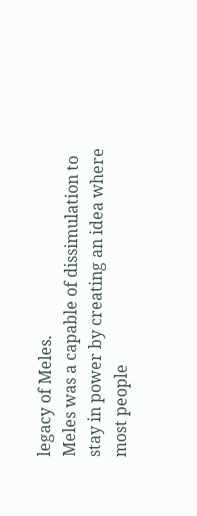legacy of Meles.
Meles was a capable of dissimulation to stay in power by creating an idea where most people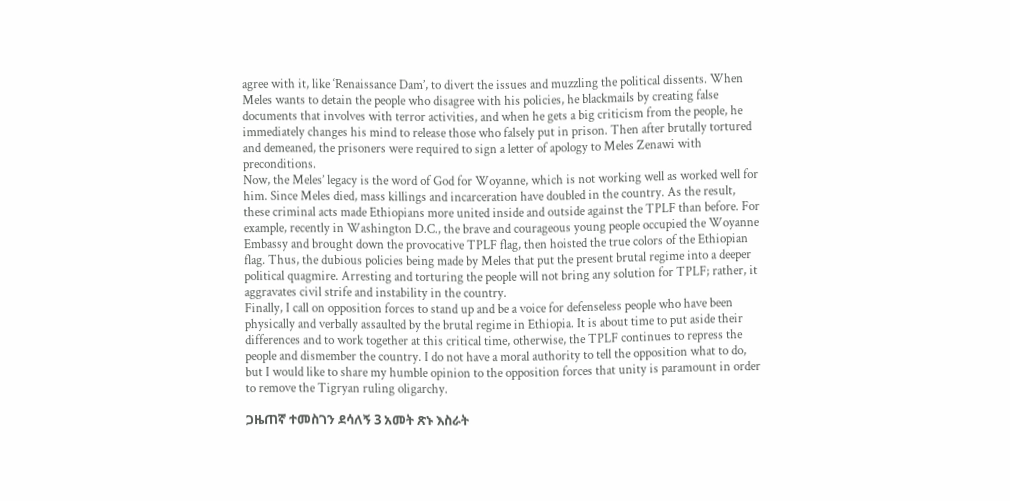agree with it, like ‘Renaissance Dam’, to divert the issues and muzzling the political dissents. When Meles wants to detain the people who disagree with his policies, he blackmails by creating false documents that involves with terror activities, and when he gets a big criticism from the people, he immediately changes his mind to release those who falsely put in prison. Then after brutally tortured and demeaned, the prisoners were required to sign a letter of apology to Meles Zenawi with preconditions.
Now, the Meles’ legacy is the word of God for Woyanne, which is not working well as worked well for him. Since Meles died, mass killings and incarceration have doubled in the country. As the result, these criminal acts made Ethiopians more united inside and outside against the TPLF than before. For example, recently in Washington D.C., the brave and courageous young people occupied the Woyanne Embassy and brought down the provocative TPLF flag, then hoisted the true colors of the Ethiopian flag. Thus, the dubious policies being made by Meles that put the present brutal regime into a deeper political quagmire. Arresting and torturing the people will not bring any solution for TPLF; rather, it aggravates civil strife and instability in the country.
Finally, I call on opposition forces to stand up and be a voice for defenseless people who have been physically and verbally assaulted by the brutal regime in Ethiopia. It is about time to put aside their differences and to work together at this critical time, otherwise, the TPLF continues to repress the people and dismember the country. I do not have a moral authority to tell the opposition what to do, but I would like to share my humble opinion to the opposition forces that unity is paramount in order to remove the Tigryan ruling oligarchy.

ጋዜጠኛ ተመስገን ደሳለኝ 3 አመት ጽኑ እስራት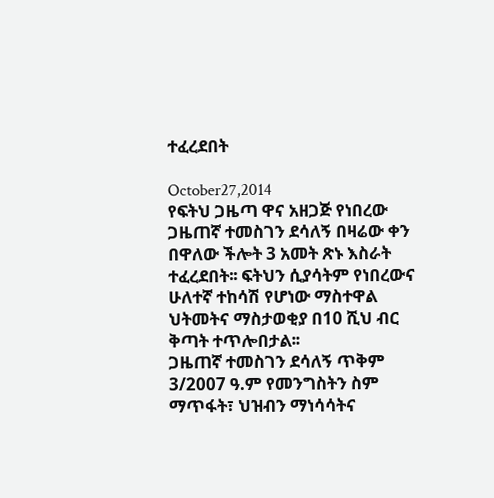ተፈረደበት

October27,2014
የፍትህ ጋዜጣ ዋና አዘጋጅ የነበረው ጋዜጠኛ ተመስገን ደሳለኝ በዛሬው ቀን በዋለው ችሎት 3 አመት ጽኑ እስራት ተፈረደበት፡፡ ፍትህን ሲያሳትም የነበረውና ሁለተኛ ተከሳሽ የሆነው ማስተዋል ህትመትና ማስታወቂያ በ10 ሺህ ብር ቅጣት ተጥሎበታል፡፡
ጋዜጠኛ ተመስገን ደሳለኝ ጥቅም 3/2007 ዓ.ም የመንግስትን ስም ማጥፋት፣ ህዝብን ማነሳሳትና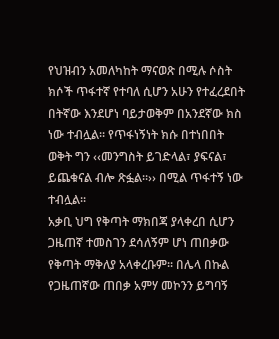የህዝብን አመለካከት ማናወጽ በሚሉ ሶስት ክሶች ጥፋተኛ የተባለ ሲሆን አሁን የተፈረደበት በትኛው እንደሆነ ባይታወቅም በአንደኛው ክስ ነው ተብሏል፡፡ የጥፋነኝነት ክሱ በተነበበት ወቅት ግን ‹‹መንግስት ይገድላል፣ ያፍናል፣ ይጨቁናል ብሎ ጽፏል፡፡›› በሚል ጥፋተኝ ነው ተብሏል፡፡
አቃቢ ህግ የቅጣት ማክበጃ ያላቀረበ ሲሆን ጋዜጠኛ ተመስገን ደሳለኝም ሆነ ጠበቃው የቅጣት ማቅለያ አላቀረቡም፡፡ በሌላ በኩል የጋዜጠኛው ጠበቃ አምሃ መኮንን ይግባኝ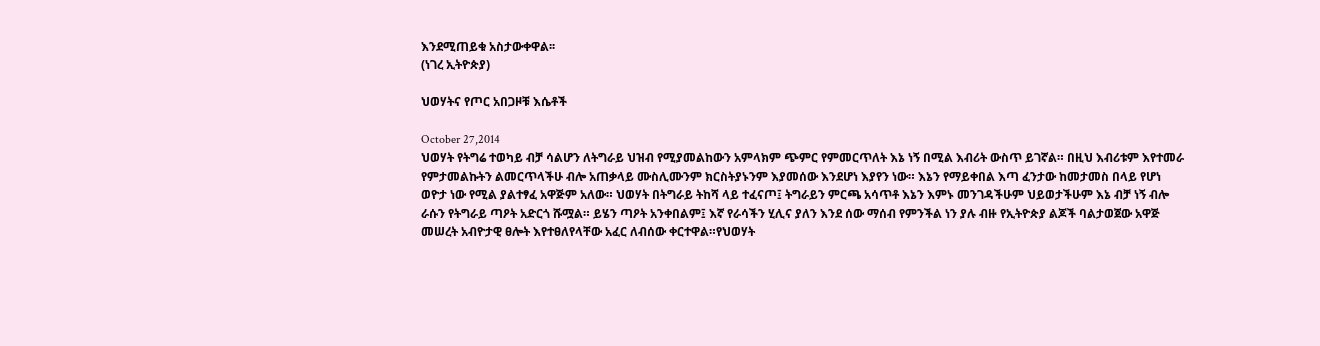እንደሚጠይቁ አስታውቀዋል፡፡
(ነገረ ኢትዮጵያ)

ህወሃትና የጦር አበጋዞቹ እሴቶች

October 27,2014
ህወሃት የትግሬ ተወካይ ብቻ ሳልሆን ለትግራይ ህዝብ የሚያመልከውን አምላክም ጭምር የምመርጥለት እኔ ነኝ በሚል እብሪት ውስጥ ይገኛል። በዚህ እብሪቱም እየተመራ የምታመልኩትን ልመርጥላችሁ ብሎ አጠቃላይ ሙስሊሙንም ክርስትያኑንም እያመሰው እንደሆነ እያየን ነው። እኔን የማይቀበል እጣ ፈንታው ከመታመስ በላይ የሆነ ወዮታ ነው የሚል ያልተፃፈ አዋጅም አለው። ህወሃት በትግራይ ትከሻ ላይ ተፈናጦ፤ ትግራይን ምርጫ አሳጥቶ እኔን እምኑ መንገዳችሁም ህይወታችሁም እኔ ብቻ ነኝ ብሎ ራሱን የትግራይ ጣዖት አድርጎ ሹሟል። ይሄን ጣዖት አንቀበልም፤ እኛ የራሳችን ሂሊና ያለን እንደ ሰው ማሰብ የምንችል ነን ያሉ ብዙ የኢትዮጵያ ልጆች ባልታወጀው አዋጅ መሠረት አብዮታዊ ፀሎት እየተፀለየላቸው አፈር ለብሰው ቀርተዋል።የህወሃት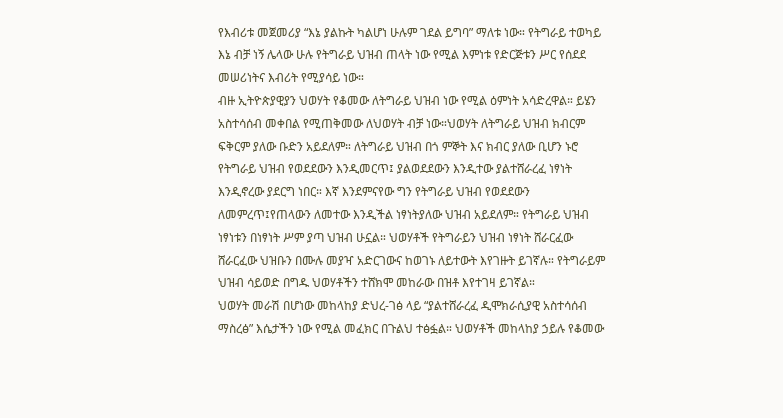የእብሪቱ መጀመሪያ “እኔ ያልኩት ካልሆነ ሁሉም ገደል ይግባ” ማለቱ ነው። የትግራይ ተወካይ እኔ ብቻ ነኝ ሌላው ሁሉ የትግራይ ህዝብ ጠላት ነው የሚል እምነቱ የድርጅቱን ሥር የሰደደ መሠሪነትና እብሪት የሚያሳይ ነው።
ብዙ ኢትዮጵያዊያን ህወሃት የቆመው ለትግራይ ህዝብ ነው የሚል ዕምነት አሳድረዋል። ይሄን አስተሳሰብ መቀበል የሚጠቅመው ለህወሃት ብቻ ነው።ህወሃት ለትግራይ ህዝብ ክብርም ፍቅርም ያለው ቡድን አይደለም። ለትግራይ ህዝብ በጎ ምኞት እና ክብር ያለው ቢሆን ኑሮ የትግራይ ህዝብ የወደደውን እንዲመርጥ፤ ያልወደደውን እንዲተው ያልተሸራረፈ ነፃነት እንዲኖረው ያደርግ ነበር። እኛ እንደምናየው ግን የትግራይ ህዝብ የወደደውን ለመምረጥ፤የጠላውን ለመተው እንዲችል ነፃነትያለው ህዝብ አይደለም። የትግራይ ህዝብ ነፃነቱን በነፃነት ሥም ያጣ ህዝብ ሁኗል። ህወሃቶች የትግራይን ህዝብ ነፃነት ሸራርፈው ሸራርፈው ህዝቡን በሙሉ መያዣ አድርገውና ከወገኑ ለይተውት እየገዙት ይገኛሉ። የትግራይም ህዝብ ሳይወድ በግዱ ህወሃቶችን ተሸክሞ መከራው በዝቶ እየተገዛ ይገኛል።
ህወሃት መራሽ በሆነው መከላከያ ድህረ-ገፅ ላይ “ያልተሸራረፈ ዲሞክራሲያዊ አስተሳሰብ ማስረፅ” እሴታችን ነው የሚል መፈክር በጉልህ ተፅፏል። ህወሃቶች መከላከያ ኃይሉ የቆመው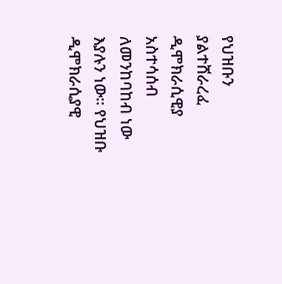የህዝቡን ያልተሸራረፈ ዲሞክራሲዊያ አስተሳሰብ ለመንከባከብ ነው እያሉን ነው። የህዝቡ ዲሞክራሲያዊ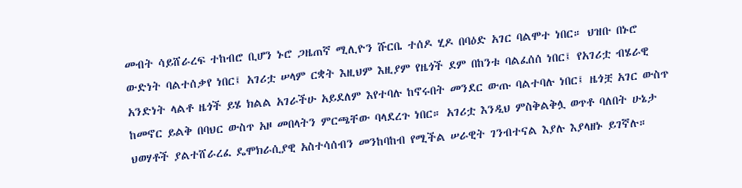መብት ሳይሸራረፍ ተከብሮ ቢሆን ኑሮ ጋዜጠኛ ሚሊዮን ሹርቤ ተሰዶ ሂዶ በባዕድ አገር ባልሞተ ነበር። ህዝቡ በኑሮ ውድነት ባልተሰቃየ ነበር፤ አገሪቷ ሠላም ርቋት እዚህም እዚያም የዜጎች ደም በከንቱ ባልፈሰሰ ነበር፤ የአገሪቷ ብሄራዊ አንድነት ላልቶ ዜጎች ይሄ ክልል አገራችሁ አይደለም እየተባሉ ከኖሩበት መንደር ውጡ ባልተባሉ ነበር፤ ዜጎቿ አገር ውስጥ ከመኖር ይልቅ በባህር ውስጥ አዞ መበላትን ምርጫቸው ባላደረጉ ነበር። አገሪቷ እንዲህ ምስቅልቅሏ ወጥቶ ባለበት ሁኔታ ህወሃቶች ያልተሸራረፈ ዴሞክራሲያዊ አስተሳሰብን መንከባከብ የሚችል ሠራዊት ገንብተናል እያሉ እያላዘኑ ይገኛሉ።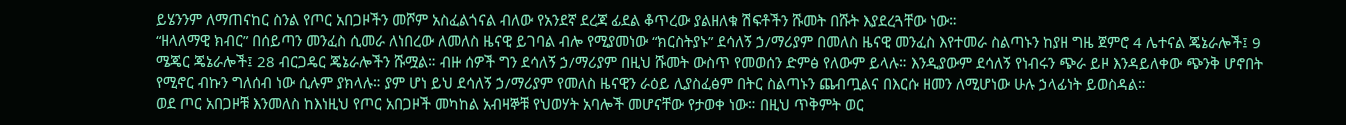ይሄንንም ለማጠናከር ስንል የጦር አበጋዞችን መሾም አስፈልጎናል ብለው የአንደኛ ደረጃ ፊደል ቆጥረው ያልዘለቁ ሽፍቶችን ሹመት በሹት እያደረጓቸው ነው።
“ዘላለማዊ ክብር” በሰይጣን መንፈስ ሲመራ ለነበረው ለመለስ ዜናዊ ይገባል ብሎ የሚያመነው “ክርስትያኑ” ደሳለኝ ኃ/ማሪያም በመለስ ዜናዊ መንፈስ እየተመራ ስልጣኑን ከያዘ ግዜ ጀምሮ 4 ሌተናል ጄኔራሎች፤ 9 ሜጄር ጄኔራሎች፤ 28 ብርጋዴር ጄኔራሎችን ሹሟል። ብዙ ሰዎች ግን ደሳለኝ ኃ/ማሪያም በዚህ ሹመት ውስጥ የመወሰን ድምፅ የለውም ይላሉ። እንዲያውም ደሳለኝ የነብሩን ጭራ ይዞ እንዳይለቀው ጭንቅ ሆኖበት የሚኖር ብኩን ግለሰብ ነው ሲሉም ያክላሉ። ያም ሆነ ይህ ደሳለኝ ኃ/ማሪያም የመለስ ዜናዊን ራዕይ ሊያስፈፅም በትር ስልጣኑን ጨብጧልና በእርሱ ዘመን ለሚሆነው ሁሉ ኃላፊነት ይወስዳል።
ወደ ጦር አበጋዞቹ እንመለስ ከእነዚህ የጦር አበጋዞች መካከል አብዛኞቹ የህወሃት አባሎች መሆናቸው የታወቀ ነው። በዚህ ጥቅምት ወር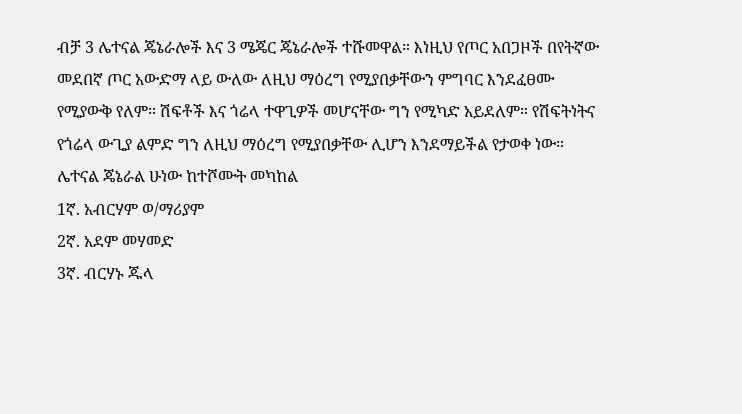ብቻ 3 ሌተናል ጄኔራሎች እና 3 ሜጄር ጄኔራሎች ተሹመዋል። እነዚህ የጦር አበጋዞች በየትኛው መደበኛ ጦር አውድማ ላይ ውለው ለዚህ ማዕረግ የሚያበቃቸውን ምግባር እንደፈፀሙ የሚያውቅ የለም። ሽፍቶች እና ጎሬላ ተዋጊዎች መሆናቸው ግን የሚካድ አይደለም። የሽፍትነትና የጎሬላ ውጊያ ልምድ ግን ለዚህ ማዕረግ የሚያበቃቸው ሊሆን እንደማይችል የታወቀ ነው።
ሌተናል ጄኔራል ሁነው ከተሾሙት መካከል
1ኛ. አብርሃም ወ/ማሪያም
2ኛ. አደም መሃመድ
3ኛ. ብርሃኑ ጁላ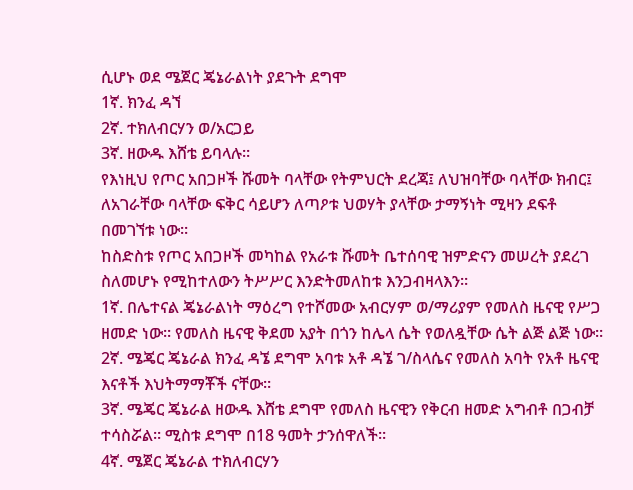ሲሆኑ ወደ ሜጀር ጄኔራልነት ያደጉት ደግሞ
1ኛ. ክንፈ ዳኘ
2ኛ. ተክለብርሃን ወ/አርጋይ
3ኛ. ዘውዱ እሸቴ ይባላሉ።
የእነዚህ የጦር አበጋዞች ሹመት ባላቸው የትምህርት ደረጃ፤ ለህዝባቸው ባላቸው ክብር፤ ለአገራቸው ባላቸው ፍቅር ሳይሆን ለጣዖቱ ህወሃት ያላቸው ታማኝነት ሚዛን ደፍቶ በመገኘቱ ነው።
ከስድስቱ የጦር አበጋዞች መካከል የአራቱ ሹመት ቤተሰባዊ ዝምድናን መሠረት ያደረገ ስለመሆኑ የሚከተለውን ትሥሥር እንድትመለከቱ እንጋብዛላእን።
1ኛ. በሌተናል ጄኔራልነት ማዕረግ የተሾመው አብርሃም ወ/ማሪያም የመለስ ዜናዊ የሥጋ ዘመድ ነው። የመለስ ዜናዊ ቅደመ አያት በጎን ከሌላ ሴት የወለዷቸው ሴት ልጅ ልጅ ነው።
2ኛ. ሜጄር ጄኔራል ክንፈ ዳኜ ደግሞ አባቱ አቶ ዳኜ ገ/ስላሴና የመለስ አባት የአቶ ዜናዊ እናቶች እህትማማቾች ናቸው።
3ኛ. ሜጄር ጄኔራል ዘውዱ እሸቴ ደግሞ የመለስ ዜናዊን የቅርብ ዘመድ አግብቶ በጋብቻ ተሳስሯል። ሚስቱ ደግሞ በ18 ዓመት ታንሰዋለች።
4ኛ. ሜጀር ጄኔራል ተክለብርሃን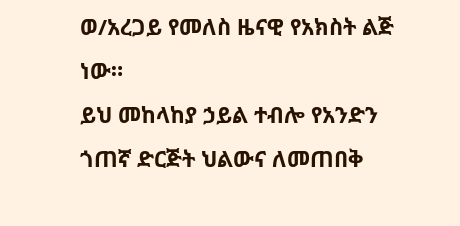ወ/አረጋይ የመለስ ዜናዊ የአክስት ልጅ ነው።
ይህ መከላከያ ኃይል ተብሎ የአንድን ጎጠኛ ድርጅት ህልውና ለመጠበቅ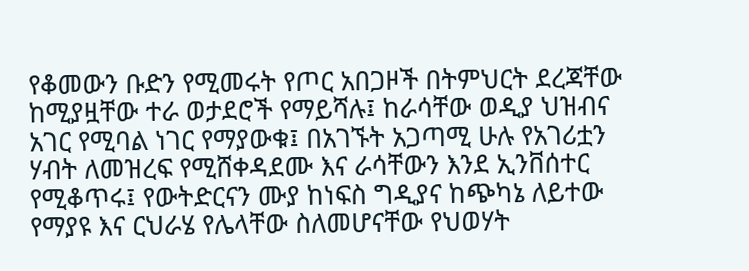የቆመውን ቡድን የሚመሩት የጦር አበጋዞች በትምህርት ደረጃቸው ከሚያዟቸው ተራ ወታደሮች የማይሻሉ፤ ከራሳቸው ወዲያ ህዝብና አገር የሚባል ነገር የማያውቁ፤ በአገኙት አጋጣሚ ሁሉ የአገሪቷን ሃብት ለመዝረፍ የሚሸቀዳደሙ እና ራሳቸውን እንደ ኢንቨሰተር የሚቆጥሩ፤ የውትድርናን ሙያ ከነፍስ ግዲያና ከጭካኔ ለይተው የማያዩ እና ርህራሄ የሌላቸው ስለመሆናቸው የህወሃት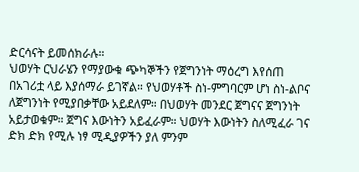ድርሳናት ይመሰክራሉ።
ህወሃት ርህራሄን የማያውቁ ጭካኞችን የጀግንነት ማዕረግ እየሰጠ በአገሪቷ ላይ እያሰማራ ይገኛል። የህወሃቶች ስነ-ምግባርም ሆነ ስነ-ልቦና ለጀግንነት የሚያበቃቸው አይደለም። በህወሃት መንደር ጀግናና ጀግንነት አይታወቁም። ጀግና እውነትን አይፈራም። ህወሃት እውነትን ስለሚፈራ ገና ድክ ድክ የሚሉ ነፃ ሚዲያዎችን ያለ ምንም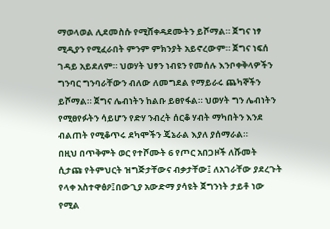ማወላወል ሊደመስሱ የሚሸቀዳደሙትን ይሾማል። ጀግና ነፃ ሚዲያን የሚፈራበት ምንም ምክንያት አይኖረውም። ጀግና ነፍሰ ገዳይ አይደለም። ህወሃት ህፃን ነብዩን የመሰሉ እንቦቀቅላዎችን ግንባር ግንባራቸውን ብለው ለመግደል የማይራሩ ጨካኞችን ይሾማል። ጀግና ሌብነትን ከልቡ ይፀየፋል። ህወሃት ግን ሌብነትን የሚፀየፉትን ሳይሆን የድሃ ንብረት ሰርቆ ሃብት ማካበትን እንደ ብልጠት የሚቆጥሩ ደካሞችን ጄኔራል እያለ ያሰማራል።
በዚህ በጥቅምት ወር የተሾሙት 6 የጦር አበጋዞች ለሹመት ሲታጩ የትምህርት ዝግጅታቸውና ብቃታቸው፤ ለአገራቸው ያደረጉት የላቀ አስተዋፅዖ፤በውጊያ አውድማ ያሳዩት ጀግንነት ታይቶ ነው የሚል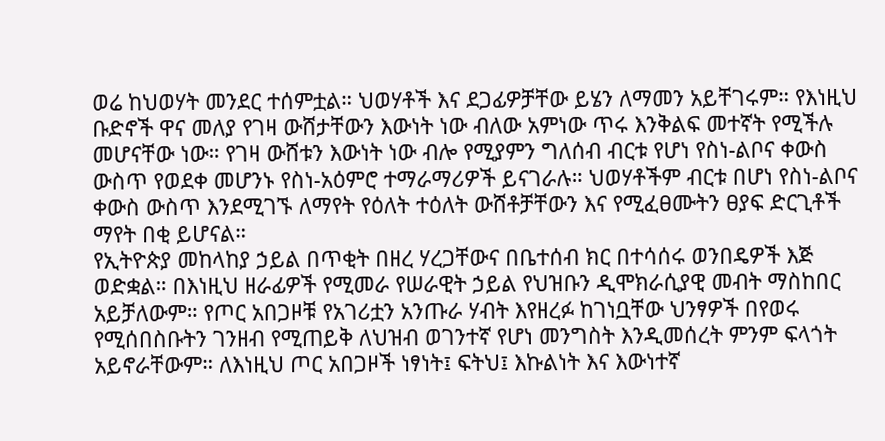ወሬ ከህወሃት መንደር ተሰምቷል። ህወሃቶች እና ደጋፊዎቻቸው ይሄን ለማመን አይቸገሩም። የእነዚህ ቡድኖች ዋና መለያ የገዛ ውሸታቸውን እውነት ነው ብለው አምነው ጥሩ እንቅልፍ መተኛት የሚችሉ መሆናቸው ነው። የገዛ ውሸቱን እውነት ነው ብሎ የሚያምን ግለሰብ ብርቱ የሆነ የስነ-ልቦና ቀውስ ውስጥ የወደቀ መሆንኑ የስነ-አዕምሮ ተማራማሪዎች ይናገራሉ። ህወሃቶችም ብርቱ በሆነ የስነ-ልቦና ቀውስ ውስጥ እንደሚገኙ ለማየት የዕለት ተዕለት ውሸቶቻቸውን እና የሚፈፀሙትን ፀያፍ ድርጊቶች ማየት በቂ ይሆናል።
የኢትዮጵያ መከላከያ ኃይል በጥቂት በዘረ ሃረጋቸውና በቤተሰብ ክር በተሳሰሩ ወንበዴዎች እጅ ወድቋል። በእነዚህ ዘራፊዎች የሚመራ የሠራዊት ኃይል የህዝቡን ዲሞክራሲያዊ መብት ማስከበር አይቻለውም። የጦር አበጋዞቹ የአገሪቷን አንጡራ ሃብት እየዘረፉ ከገነቧቸው ህንፃዎች በየወሩ የሚሰበስቡትን ገንዘብ የሚጠይቅ ለህዝብ ወገንተኛ የሆነ መንግስት እንዲመሰረት ምንም ፍላጎት አይኖራቸውም። ለእነዚህ ጦር አበጋዞች ነፃነት፤ ፍትህ፤ እኩልነት እና እውነተኛ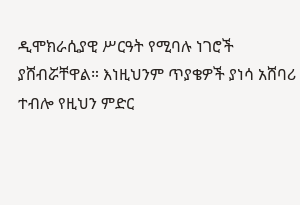ዲሞክራሲያዊ ሥርዓት የሚባሉ ነገሮች ያሸብሯቸዋል። እነዚህንም ጥያቄዎች ያነሳ አሸባሪ ተብሎ የዚህን ምድር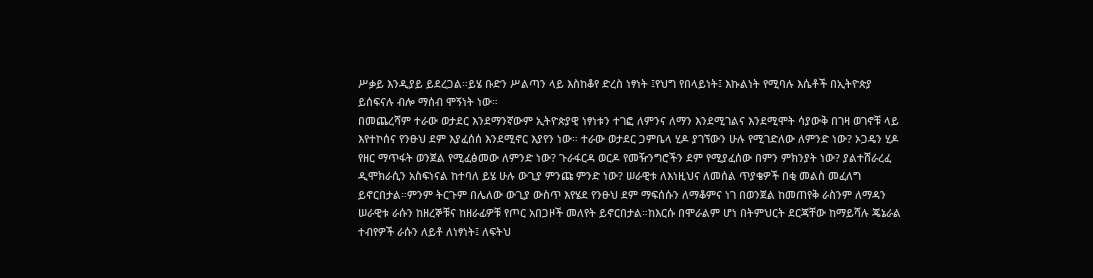ሥቃይ እንዲያይ ይደረጋል።ይሄ ቡድን ሥልጣን ላይ እስከቆየ ድረስ ነፃነት ፤የህግ የበላይነት፤ እኩልነት የሚባሉ እሴቶች በኢትዮጵያ ይሰፍናሉ ብሎ ማሰብ ሞኝነት ነው።
በመጨረሻም ተራው ወታደር እንደማንኛውም ኢትዮጵያዊ ነፃነቱን ተገፎ ለምንና ለማን እንደሚገልና እንደሚሞት ሳያውቅ በገዛ ወገኖቹ ላይ እየተኮሰና የንፁህ ደም እያፈሰሰ እንደሚኖር እያየን ነው። ተራው ወታደር ጋምቤላ ሂዶ ያገኘውን ሁሉ የሚገድለው ለምንድ ነው? ኦጋዴን ሂዶ የዘር ማጥፋት ወንጀል የሚፈፅመው ለምንድ ነው? ጉራፋርዳ ወርዶ የመዥንግሮችን ደም የሚያፈሰው በምን ምክንያት ነው? ያልተሸራረፈ ዲሞክራሲን አስፍነናል ከተባለ ይሄ ሁሉ ውጊያ ምንጩ ምንድ ነው? ሠራዊቱ ለእነዚህና ለመሰል ጥያቄዎች በቂ መልስ መፈለግ ይኖርበታል።ምንም ትርጉም በሌለው ውጊያ ውስጥ እየሄደ የንፁህ ደም ማፍሰሱን ለማቆምና ነገ በወንጀል ከመጠየቅ ራስንም ለማዳን ሠራዊቱ ራሱን ከዘረኞቹና ከዘራፊዎቹ የጦር አበጋዞች መለየት ይኖርበታል።ከእርሱ በሞራልም ሆነ በትምህርት ደርጃቸው ከማይሻሉ ጄኔራል ተብየዎች ራሱን ለይቶ ለነፃነት፤ ለፍትህ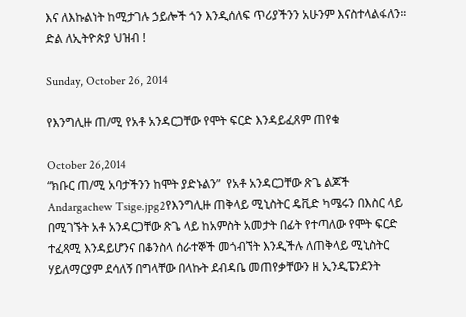እና ለእኩልነት ከሚታገሉ ኃይሎች ጎን እንዲሰለፍ ጥሪያችንን አሁንም እናስተላልፋለን።
ድል ለኢትዮጵያ ህዝብ !

Sunday, October 26, 2014

የእንግሊዙ ጠ/ሚ የአቶ አንዳርጋቸው የሞት ፍርድ እንዳይፈጸም ጠየቁ

October 26,2014
“ክቡር ጠ/ሚ አባታችንን ከሞት ያድኑልን”  የአቶ አንዳርጋቸው ጽጌ ልጆች
Andargachew Tsige.jpg2የእንግሊዙ ጠቅላይ ሚኒስትር ዴቪድ ካሜሩን በእስር ላይ በሚገኙት አቶ አንዳርጋቸው ጽጌ ላይ ከአምስት አመታት በፊት የተጣለው የሞት ፍርድ ተፈጻሚ እንዳይሆንና በቆንስላ ሰራተኞች መጎብኘት እንዲችሉ ለጠቅላይ ሚኒስትር ሃይለማርያም ደሳለኝ በግላቸው በላኩት ደብዳቤ መጠየቃቸውን ዘ ኢንዲፔንደንት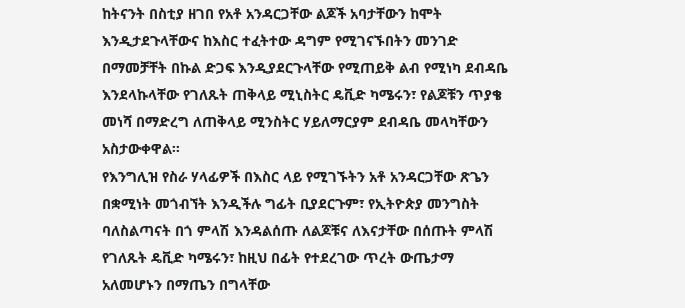ከትናንት በስቲያ ዘገበ የአቶ አንዳርጋቸው ልጆች አባታቸውን ከሞት እንዲታደጉላቸውና ከእስር ተፈትተው ዳግም የሚገናኙበትን መንገድ በማመቻቸት በኩል ድጋፍ እንዲያደርጉላቸው የሚጠይቅ ልብ የሚነካ ደብዳቤ እንደላኩላቸው የገለጹት ጠቅላይ ሚኒስትር ዴቪድ ካሜሩን፣ የልጆቹን ጥያቄ መነሻ በማድረግ ለጠቅላይ ሚንስትር ሃይለማርያም ደብዳቤ መላካቸውን አስታውቀዋል፡፡
የእንግሊዝ የስራ ሃላፊዎች በእስር ላይ የሚገኙትን አቶ አንዳርጋቸው ጽጌን በቋሚነት መጎብኘት እንዲችሉ ግፊት ቢያደርጉም፣ የኢትዮጵያ መንግስት ባለስልጣናት በጎ ምላሽ እንዳልሰጡ ለልጆቹና ለእናታቸው በሰጡት ምላሽ የገለጹት ዴቪድ ካሜሩን፣ ከዚህ በፊት የተደረገው ጥረት ውጤታማ አለመሆኑን በማጤን በግላቸው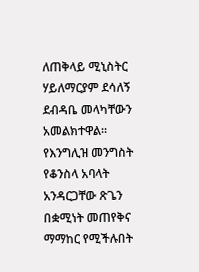ለጠቅላይ ሚኒስትር ሃይለማርያም ደሳለኝ ደብዳቤ መላካቸውን አመልክተዋል፡፡የእንግሊዝ መንግስት የቆንስላ አባላት አንዳርጋቸው ጽጌን በቋሚነት መጠየቅና ማማከር የሚችሉበት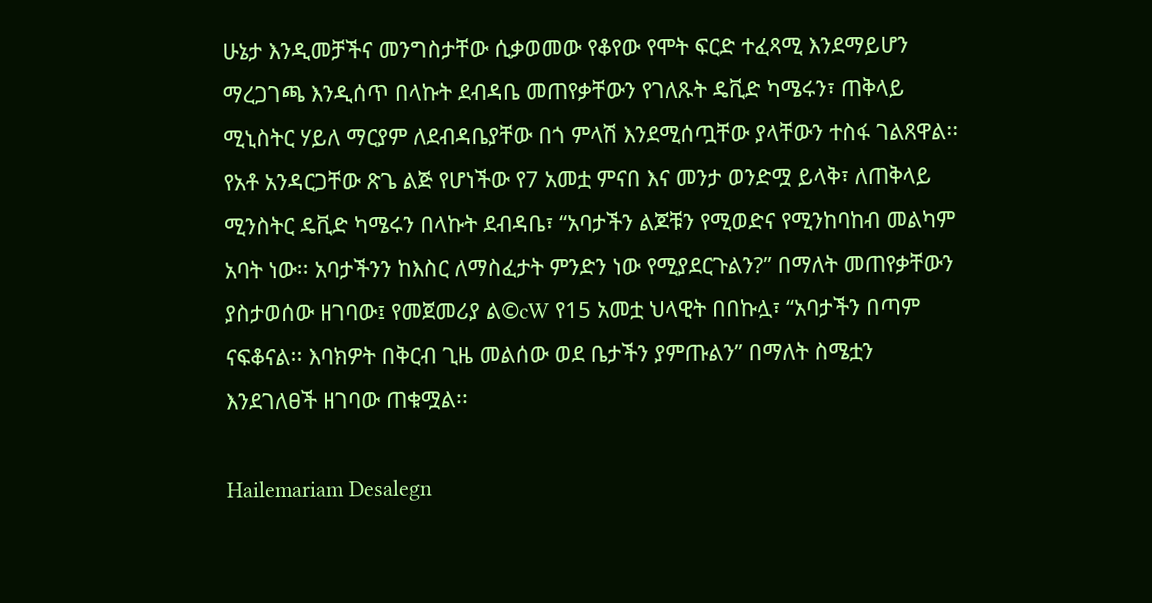ሁኔታ እንዲመቻችና መንግስታቸው ሲቃወመው የቆየው የሞት ፍርድ ተፈጻሚ እንደማይሆን ማረጋገጫ እንዲሰጥ በላኩት ደብዳቤ መጠየቃቸውን የገለጹት ዴቪድ ካሜሩን፣ ጠቅላይ ሚኒስትር ሃይለ ማርያም ለደብዳቤያቸው በጎ ምላሽ እንደሚሰጧቸው ያላቸውን ተስፋ ገልጸዋል፡፡
የአቶ አንዳርጋቸው ጽጌ ልጅ የሆነችው የ7 አመቷ ምናበ እና መንታ ወንድሟ ይላቅ፣ ለጠቅላይ ሚንስትር ዴቪድ ካሜሩን በላኩት ደብዳቤ፣ “አባታችን ልጆቹን የሚወድና የሚንከባከብ መልካም አባት ነው፡፡ አባታችንን ከእስር ለማስፈታት ምንድን ነው የሚያደርጉልን?” በማለት መጠየቃቸውን ያስታወሰው ዘገባው፤ የመጀመሪያ ል©cW የ15 አመቷ ህላዊት በበኩሏ፣ “አባታችን በጣም ናፍቆናል፡፡ እባክዎት በቅርብ ጊዜ መልሰው ወደ ቤታችን ያምጡልን” በማለት ስሜቷን እንደገለፀች ዘገባው ጠቁሟል፡፡

Hailemariam Desalegn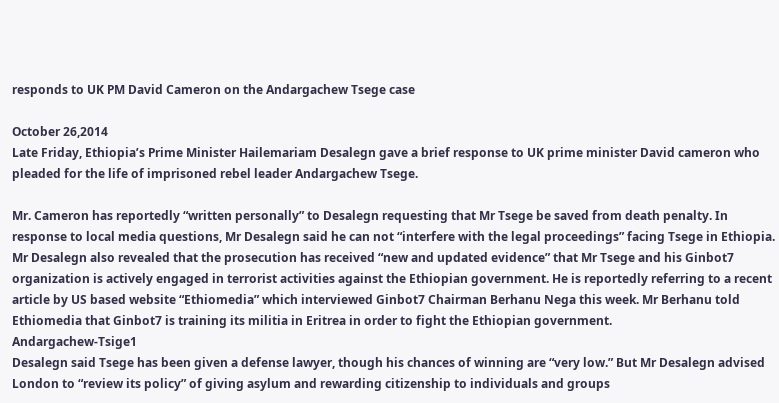responds to UK PM David Cameron on the Andargachew Tsege case

October 26,2014
Late Friday, Ethiopia’s Prime Minister Hailemariam Desalegn gave a brief response to UK prime minister David cameron who pleaded for the life of imprisoned rebel leader Andargachew Tsege.

Mr. Cameron has reportedly “written personally” to Desalegn requesting that Mr Tsege be saved from death penalty. In response to local media questions, Mr Desalegn said he can not “interfere with the legal proceedings” facing Tsege in Ethiopia.
Mr Desalegn also revealed that the prosecution has received “new and updated evidence” that Mr Tsege and his Ginbot7 organization is actively engaged in terrorist activities against the Ethiopian government. He is reportedly referring to a recent article by US based website “Ethiomedia” which interviewed Ginbot7 Chairman Berhanu Nega this week. Mr Berhanu told Ethiomedia that Ginbot7 is training its militia in Eritrea in order to fight the Ethiopian government.
Andargachew-Tsige1
Desalegn said Tsege has been given a defense lawyer, though his chances of winning are “very low.” But Mr Desalegn advised London to “review its policy” of giving asylum and rewarding citizenship to individuals and groups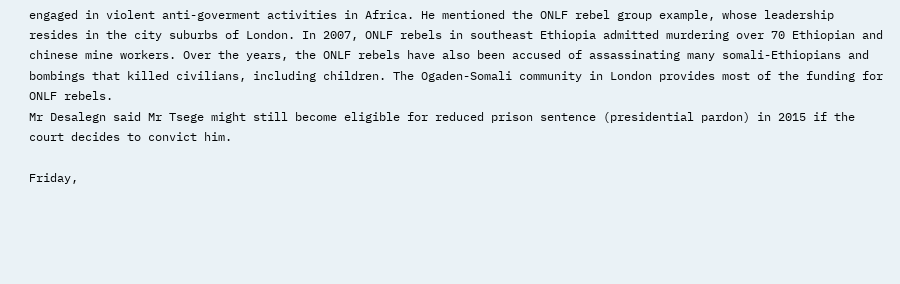engaged in violent anti-goverment activities in Africa. He mentioned the ONLF rebel group example, whose leadership resides in the city suburbs of London. In 2007, ONLF rebels in southeast Ethiopia admitted murdering over 70 Ethiopian and chinese mine workers. Over the years, the ONLF rebels have also been accused of assassinating many somali-Ethiopians and bombings that killed civilians, including children. The Ogaden-Somali community in London provides most of the funding for ONLF rebels.
Mr Desalegn said Mr Tsege might still become eligible for reduced prison sentence (presidential pardon) in 2015 if the court decides to convict him.

Friday,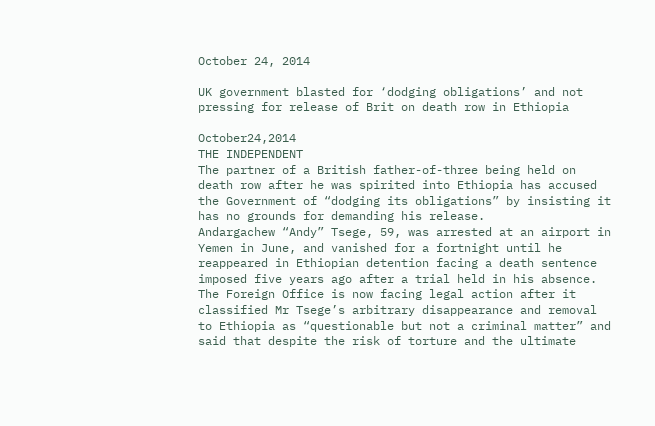October 24, 2014

UK government blasted for ‘dodging obligations’ and not pressing for release of Brit on death row in Ethiopia

October24,2014
THE INDEPENDENT
The partner of a British father-of-three being held on death row after he was spirited into Ethiopia has accused the Government of “dodging its obligations” by insisting it has no grounds for demanding his release.
Andargachew “Andy” Tsege, 59, was arrested at an airport in Yemen in June, and vanished for a fortnight until he reappeared in Ethiopian detention facing a death sentence imposed five years ago after a trial held in his absence.
The Foreign Office is now facing legal action after it classified Mr Tsege’s arbitrary disappearance and removal to Ethiopia as “questionable but not a criminal matter” and said that despite the risk of torture and the ultimate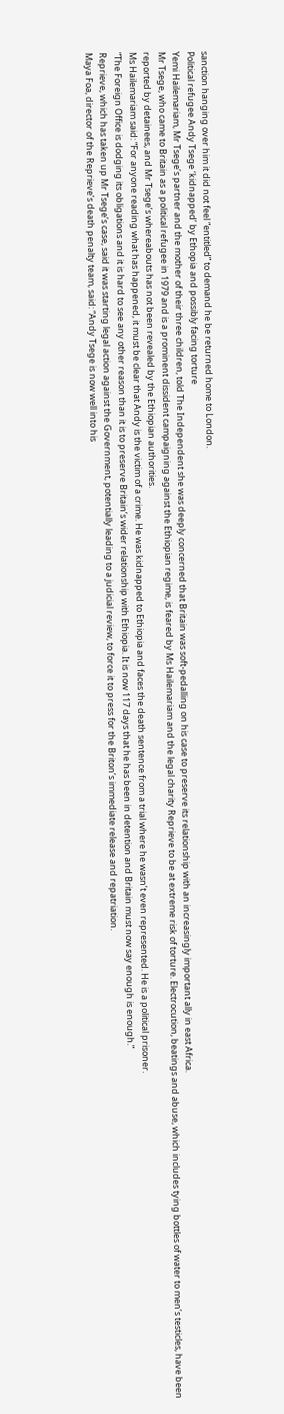sanction hanging over him it did not feel “entitled” to demand he be returned home to London.
Political refugee Andy Tsege ‘kidnapped’ by Ethopia and possibly facing torture
Yemi Hailemariam, Mr Tsege’s partner and the mother of their three children, told The Independent she was deeply concerned that Britain was soft-pedalling on his case to preserve its relationship with an increasingly important ally in east Africa.
Mr Tsege, who came to Britain as a political refugee in 1979 and is a prominent dissident campaigning against the Ethiopian regime, is feared by Ms Hailemariam and the legal charity Reprieve to be at extreme risk of torture. Electrocution, beatings and abuse, which includes tying bottles of water to men’s testicles, have been reported by detainees, and Mr Tsege’s whereabouts has not been revealed by the Ethiopian authorities.
Ms Hailemariam said: “For anyone reading what has happened, it must be clear that Andy is the victim of a crime. He was kidnapped to Ethiopia and faces the death sentence from a trial where he wasn’t even represented. He is a political prisoner.
“The Foreign Office is dodging its obligations and it is hard to see any other reason than it is to preserve Britain’s wider relationship with Ethiopia. It is now 117 days that he has been in detention and Britain must now say enough is enough.”
Reprieve, which has taken up Mr Tsege’s case, said it was starting legal action against the Government, potentially leading to a judicial review, to force it to press for the Briton’s immediate release and repatriation.
Maya Foa, director of the Reprieve’s death penalty team, said: “Andy Tsege is now well into his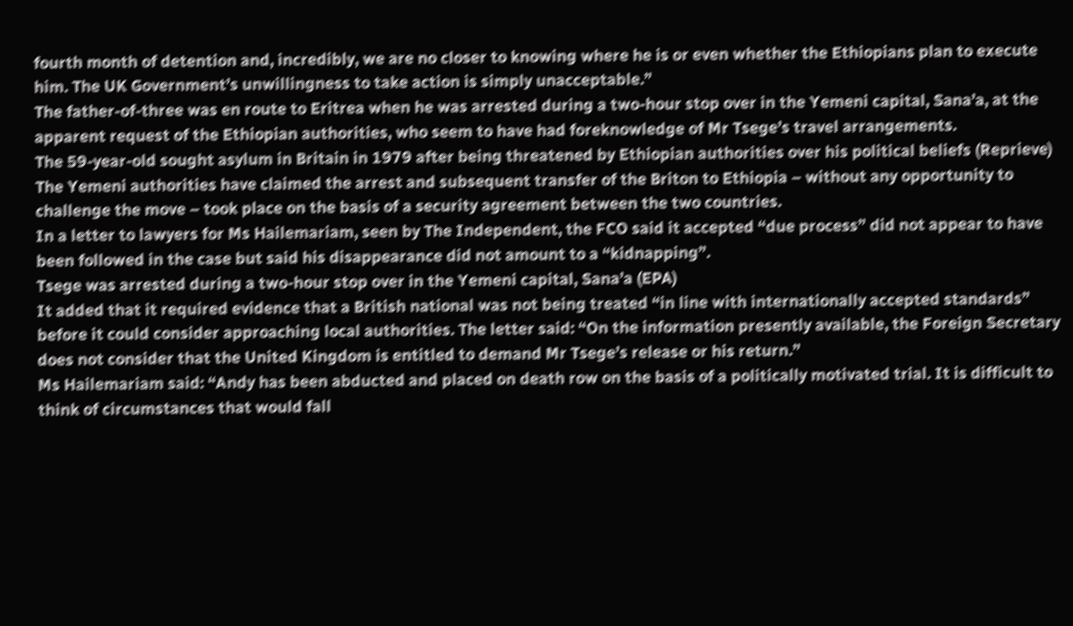fourth month of detention and, incredibly, we are no closer to knowing where he is or even whether the Ethiopians plan to execute him. The UK Government’s unwillingness to take action is simply unacceptable.”
The father-of-three was en route to Eritrea when he was arrested during a two-hour stop over in the Yemeni capital, Sana’a, at the apparent request of the Ethiopian authorities, who seem to have had foreknowledge of Mr Tsege’s travel arrangements.
The 59-year-old sought asylum in Britain in 1979 after being threatened by Ethiopian authorities over his political beliefs (Reprieve)
The Yemeni authorities have claimed the arrest and subsequent transfer of the Briton to Ethiopia – without any opportunity to challenge the move – took place on the basis of a security agreement between the two countries.
In a letter to lawyers for Ms Hailemariam, seen by The Independent, the FCO said it accepted “due process” did not appear to have been followed in the case but said his disappearance did not amount to a “kidnapping”.
Tsege was arrested during a two-hour stop over in the Yemeni capital, Sana’a (EPA)
It added that it required evidence that a British national was not being treated “in line with internationally accepted standards” before it could consider approaching local authorities. The letter said: “On the information presently available, the Foreign Secretary does not consider that the United Kingdom is entitled to demand Mr Tsege’s release or his return.”
Ms Hailemariam said: “Andy has been abducted and placed on death row on the basis of a politically motivated trial. It is difficult to think of circumstances that would fall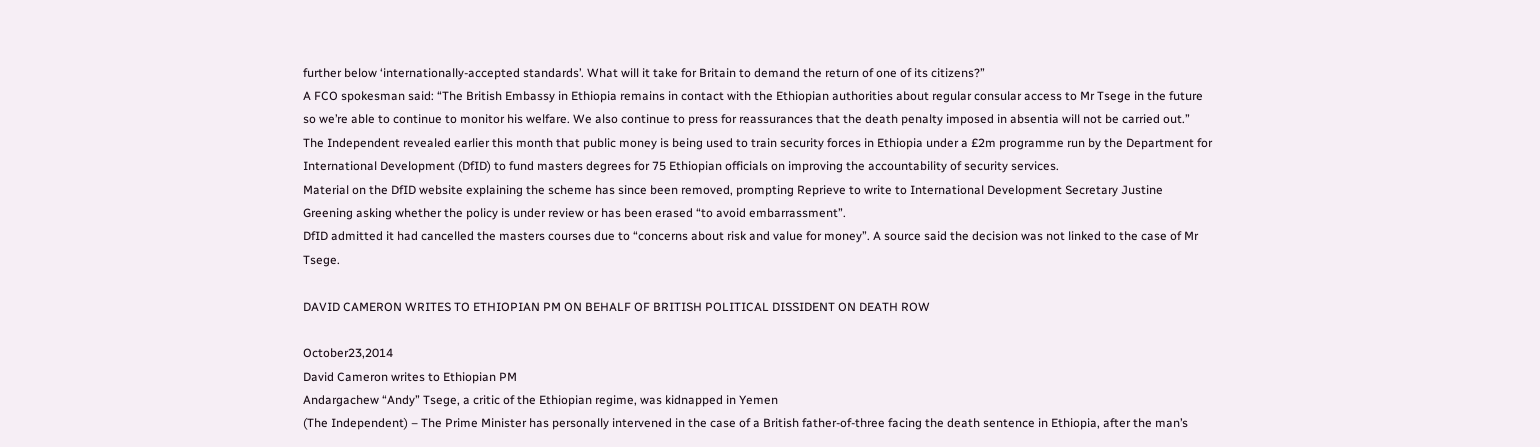further below ‘internationally-accepted standards’. What will it take for Britain to demand the return of one of its citizens?”
A FCO spokesman said: “The British Embassy in Ethiopia remains in contact with the Ethiopian authorities about regular consular access to Mr Tsege in the future so we’re able to continue to monitor his welfare. We also continue to press for reassurances that the death penalty imposed in absentia will not be carried out.”
The Independent revealed earlier this month that public money is being used to train security forces in Ethiopia under a £2m programme run by the Department for International Development (DfID) to fund masters degrees for 75 Ethiopian officials on improving the accountability of security services.
Material on the DfID website explaining the scheme has since been removed, prompting Reprieve to write to International Development Secretary Justine Greening asking whether the policy is under review or has been erased “to avoid embarrassment”.
DfID admitted it had cancelled the masters courses due to “concerns about risk and value for money”. A source said the decision was not linked to the case of Mr Tsege.

DAVID CAMERON WRITES TO ETHIOPIAN PM ON BEHALF OF BRITISH POLITICAL DISSIDENT ON DEATH ROW

October23,2014
David Cameron writes to Ethiopian PM
Andargachew “Andy” Tsege, a critic of the Ethiopian regime, was kidnapped in Yemen
(The Independent) – The Prime Minister has personally intervened in the case of a British father-of-three facing the death sentence in Ethiopia, after the man’s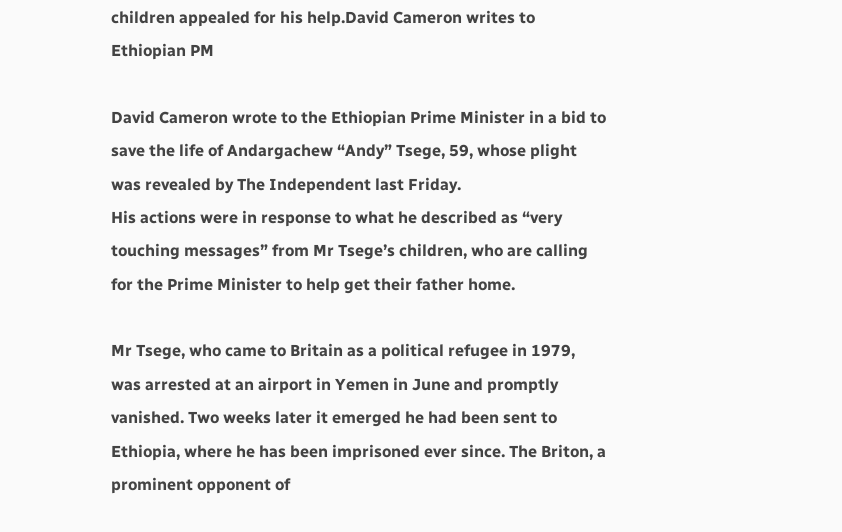children appealed for his help.David Cameron writes to Ethiopian PM

David Cameron wrote to the Ethiopian Prime Minister in a bid to save the life of Andargachew “Andy” Tsege, 59, whose plight was revealed by The Independent last Friday.
His actions were in response to what he described as “very touching messages” from Mr Tsege’s children, who are calling for the Prime Minister to help get their father home.

Mr Tsege, who came to Britain as a political refugee in 1979, was arrested at an airport in Yemen in June and promptly vanished. Two weeks later it emerged he had been sent to Ethiopia, where he has been imprisoned ever since. The Briton, a prominent opponent of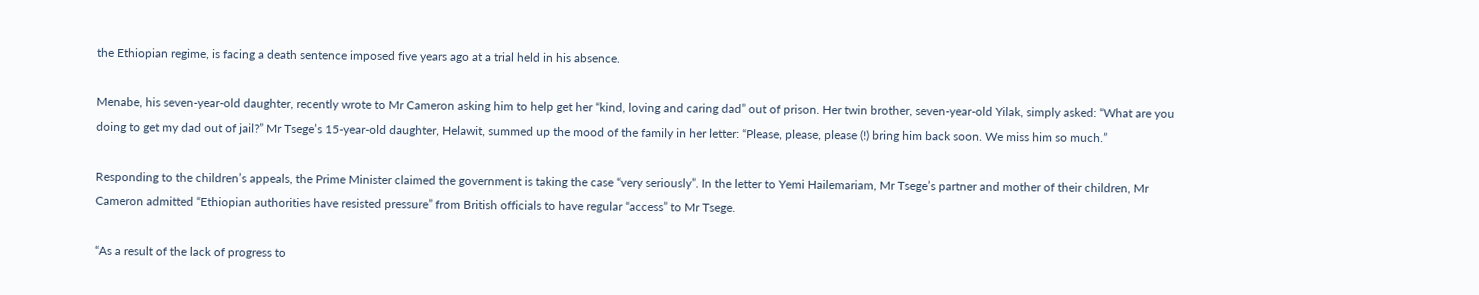the Ethiopian regime, is facing a death sentence imposed five years ago at a trial held in his absence.

Menabe, his seven-year-old daughter, recently wrote to Mr Cameron asking him to help get her “kind, loving and caring dad” out of prison. Her twin brother, seven-year-old Yilak, simply asked: “What are you doing to get my dad out of jail?” Mr Tsege’s 15-year-old daughter, Helawit, summed up the mood of the family in her letter: “Please, please, please (!) bring him back soon. We miss him so much.”

Responding to the children’s appeals, the Prime Minister claimed the government is taking the case “very seriously”. In the letter to Yemi Hailemariam, Mr Tsege’s partner and mother of their children, Mr Cameron admitted “Ethiopian authorities have resisted pressure” from British officials to have regular “access” to Mr Tsege.

“As a result of the lack of progress to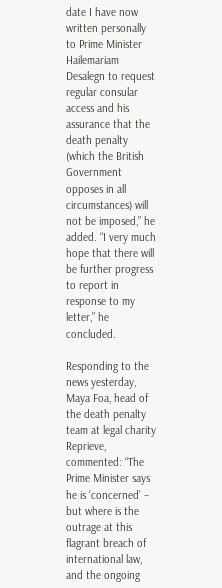date I have now written personally to Prime Minister Hailemariam Desalegn to request regular consular access and his assurance that the death penalty (which the British Government opposes in all circumstances) will not be imposed,” he added. “I very much hope that there will be further progress to report in response to my letter,” he concluded.

Responding to the news yesterday, Maya Foa, head of the death penalty team at legal charity Reprieve, commented: “The Prime Minister says he is ‘concerned’ – but where is the outrage at this flagrant breach of international law, and the ongoing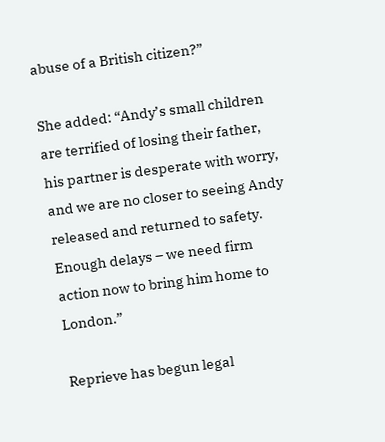abuse of a British citizen?”

She added: “Andy’s small children are terrified of losing their father, his partner is desperate with worry, and we are no closer to seeing Andy released and returned to safety. Enough delays – we need firm action now to bring him home to London.”

Reprieve has begun legal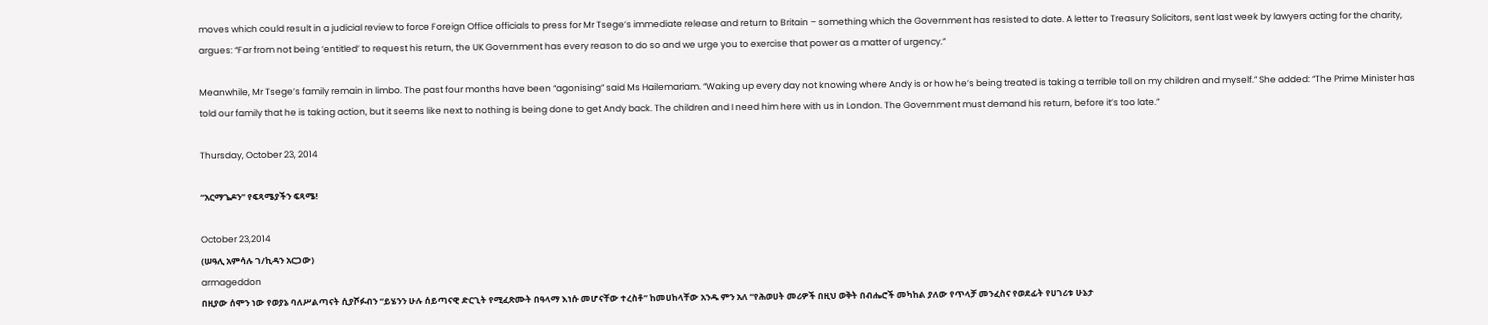moves which could result in a judicial review to force Foreign Office officials to press for Mr Tsege’s immediate release and return to Britain – something which the Government has resisted to date. A letter to Treasury Solicitors, sent last week by lawyers acting for the charity, argues: “Far from not being ‘entitled’ to request his return, the UK Government has every reason to do so and we urge you to exercise that power as a matter of urgency.”

Meanwhile, Mr Tsege’s family remain in limbo. The past four months have been “agonising” said Ms Hailemariam. “Waking up every day not knowing where Andy is or how he’s being treated is taking a terrible toll on my children and myself.” She added: “The Prime Minister has told our family that he is taking action, but it seems like next to nothing is being done to get Andy back. The children and I need him here with us in London. The Government must demand his return, before it’s too late.”

Thursday, October 23, 2014

“አርማጌዶን” የፍጻሜያችን ፍጻሜ!

October 23,2014
(ሠዓሊ አምሳሉ ገ/ኪዳን አርጋው)
armageddon
በዚያው ሰሞን ነው የወያኔ ባለሥልጣናት ሲያሾፉብን “ይሄንን ሁሉ ሰይጣናዊ ድርጊት የሚፈጽሙት በዓላማ እነሱ መሆናቸው ተረስቶ” ከመሀከላቸው አንዱ ምን አለ “የሕወሀት መሪዎች በዚህ ወቅት በብሔሮች መካከል ያለው የጥላቻ መንፈስና የወደፊት የሀገሪቱ ሁኔታ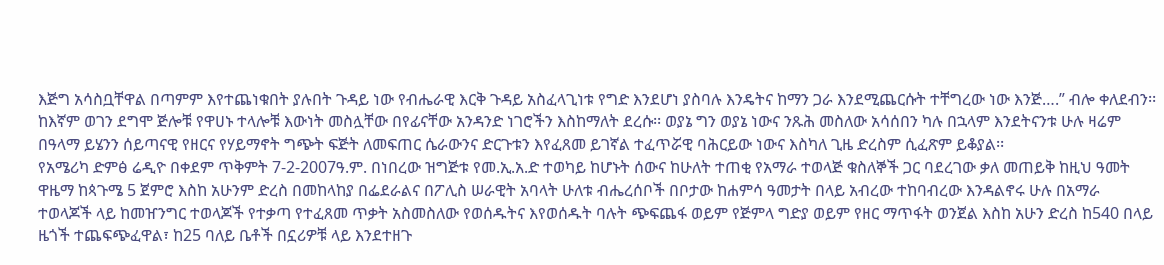እጅግ አሳስቧቸዋል በጣምም እየተጨነቁበት ያሉበት ጉዳይ ነው የብሔራዊ እርቅ ጉዳይ አስፈላጊነቱ የግድ እንደሆነ ያስባሉ እንዴትና ከማን ጋራ እንደሚጨርሱት ተቸግረው ነው እንጅ….” ብሎ ቀለደብን፡፡
ከእኛም ወገን ደግሞ ጅሎቹ የዋሀኑ ተላሎቹ እውነት መስሏቸው በየፊናቸው አንዳንድ ነገሮችን እስከማለት ደረሱ፡፡ ወያኔ ግን ወያኔ ነውና ንጹሕ መስለው አሳሰበን ካሉ በኋላም እንደትናንቱ ሁሉ ዛሬም በዓላማ ይሄንን ሰይጣናዊ የዘርና የሃይማኖት ግጭት ፍጅት ለመፍጠር ሴራውንና ድርጉቱን እየፈጸመ ይገኛል ተፈጥሯዊ ባሕርይው ነውና እስካለ ጊዜ ድረስም ሲፈጽም ይቆያል፡፡
የአሜሪካ ድምፅ ሬዲዮ በቀደም ጥቅምት 7-2-2007ዓ.ም. በነበረው ዝግጅቱ የመ.ኢ.አ.ድ ተወካይ ከሆኑት ሰውና ከሁለት ተጠቂ የአማራ ተወላጅ ቁስለኞች ጋር ባደረገው ቃለ መጠይቅ ከዚህ ዓመት ዋዜማ ከጳጉሜ 5 ጀምሮ እስከ አሁንም ድረስ በመከላከያ በፌደራልና በፖሊስ ሠራዊት አባላት ሁለቱ ብሔረሰቦች በቦታው ከሐምሳ ዓመታት በላይ አብረው ተከባብረው እንዳልኖሩ ሁሉ በአማራ ተወላጆች ላይ ከመዠንግር ተወላጆች የተቃጣ የተፈጸመ ጥቃት አስመስለው የወሰዱትና እየወሰዱት ባሉት ጭፍጨፋ ወይም የጅምላ ግድያ ወይም የዘር ማጥፋት ወንጀል እስከ አሁን ድረስ ከ540 በላይ ዜጎች ተጨፍጭፈዋል፣ ከ25 ባለይ ቤቶች በኗሪዎቹ ላይ እንደተዘጉ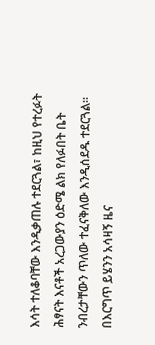እሳት ተለቆባቸው እንዲቃጠሉ ተደርጓል፣ ከዚህ የተረፉት ሕፃናት እናቶች አረጋውያን ዕድሜ ልክ የለፉበት ቤት ንብረታቸውን ጥለው ተፈናቅለው እንዲሰደዱ ተደርጓል፡፡
በእርግጥ ይሄንን አሳዛኝ ዜና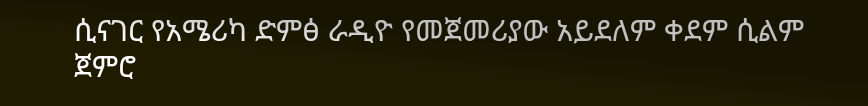ሲናገር የአሜሪካ ድምፅ ራዲዮ የመጀመሪያው አይደለም ቀደም ሲልም ጀምሮ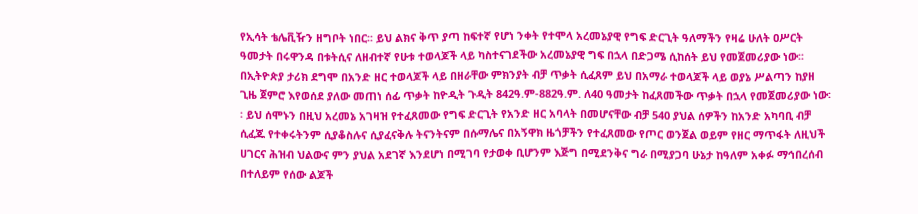የኢሳት ቴሌቪዥን ዘግቦት ነበር፡፡ ይህ ልክና ቅጥ ያጣ ከፍተኛ የሆነ ንቀት የተሞላ አረመኔያዊ የግፍ ድርጊት ዓለማችን የዛሬ ሁለት ዐሥርት ዓመታት በሩዋንዳ በቱትሲና ለዘብተኛ የሁቱ ተወላጆች ላይ ካስተናገደችው አረመኔያዊ ግፍ በኋላ በድጋሜ ሲከሰት ይህ የመጀመሪያው ነው፡፡ በኢትዮጵያ ታሪክ ደግሞ በአንድ ዘር ተወላጆች ላይ በዘራቸው ምክንያት ብቻ ጥቃት ሲፈጸም ይህ በአማራ ተወላጆች ላይ ወያኔ ሥልጣን ከያዘ ጊዜ ጀምሮ እየወሰደ ያለው መጠነ ሰፊ ጥቃት ከዮዲት ጉዲት 842ዓ.ም-882ዓ.ም. ለ40 ዓመታት ከፈጸመችው ጥቃት በኋላ የመጀመሪያው ነው፡፡ ይህ ሰሞኑን በዚህ አረመኔ አገዛዝ የተፈጸመው የግፍ ድርጊት የአንድ ዘር አባላት በመሆናቸው ብቻ 540 ያህል ሰዎችን ከአንድ አካባቢ ብቻ ሲፈጁ የተቀሩትንም ሲያቆስሉና ሲያፈናቅሉ ትናንትናም በሱማሌና በአኝዋክ ዜጎቻችን የተፈጸመው የጦር ወንጀል ወይም የዘር ማጥፋት ለዚህች ሀገርና ሕዝብ ህልውና ምን ያህል አደገኛ እንደሆነ በሚገባ የታወቀ ቢሆንም እጅግ በሚደንቅና ግራ በሚያጋባ ሁኔታ ከዓለም አቀፉ ማኅበረሰብ በተለይም የሰው ልጆች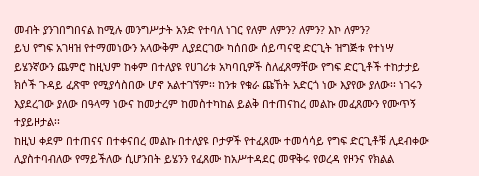መብት ያንገበግበናል ከሚሉ መንግሥታት አንድ የተባለ ነገር የለም ለምን? ለምን? እኮ ለምን?
ይህ የግፍ አገዛዝ የተማመነውን አላውቅም ሊያደርገው ካሰበው ሰይጣናዊ ድርጊት ዝግጅቱ የተነሣ ይሄንኛውን ጨምሮ ከዚህም ከቀም በተለያዩ የሀገሪቱ አካባቢዎች ስለፈጸማቸው የግፍ ድርጊቶች ተከታታይ ክሶች ጉዳይ ፈጽሞ የሚያሳስበው ሆኖ አልተገኘም፡፡ ከንቱ የቁራ ጩኸት አድርጎ ነው እያየው ያለው፡፡ ነገሩን እያደረገው ያለው በዓላማ ነውና ከመታረም ከመስተካከል ይልቅ በተጠናከረ መልኩ መፈጸሙን የሙጥኝ ተያይዞታል፡፡
ከዚህ ቀደም በተጠናና በተቀናበረ መልኩ በተለያዩ ቦታዎች የተፈጸሙ ተመሳሳይ የግፍ ድርጊቶቹ ሊደብቀው ሊያስተባብለው የማይችለው ሲሆንበት ይሄንን የፈጸሙ ከአሥተዳደር መዋቅሩ የወረዳ የዞንና የክልል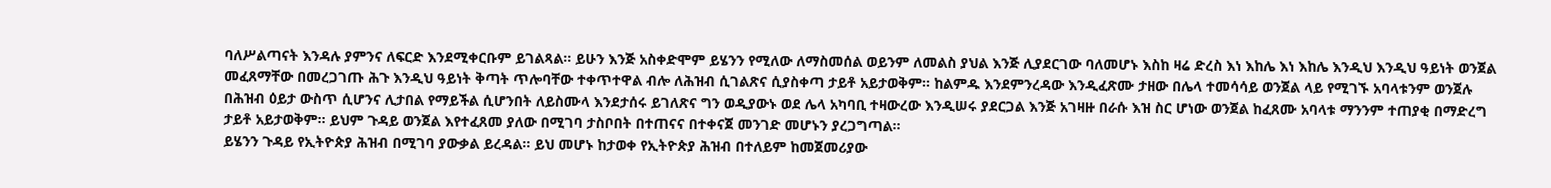ባለሥልጣናት እንዳሉ ያምንና ለፍርድ እንደሚቀርቡም ይገልጻል፡፡ ይሁን እንጅ አስቀድሞም ይሄንን የሚለው ለማስመሰል ወይንም ለመልስ ያህል እንጅ ሊያደርገው ባለመሆኑ እስከ ዛሬ ድረስ እነ እከሌ እነ እከሌ እንዲህ እንዲህ ዓይነት ወንጀል መፈጸማቸው በመረጋገጡ ሕጉ እንዲህ ዓይነት ቅጣት ጥሎባቸው ተቀጥተዋል ብሎ ለሕዝብ ሲገልጽና ሲያስቀጣ ታይቶ አይታወቅም፡፡ ከልምዱ እንደምንረዳው እንዲፈጽሙ ታዘው በሌላ ተመሳሳይ ወንጀል ላይ የሚገኙ አባላቱንም ወንጀሉ በሕዝብ ዕይታ ውስጥ ሲሆንና ሊታበል የማይችል ሲሆንበት ለይስሙላ እንደታሰሩ ይገለጽና ግን ወዲያውኑ ወደ ሌላ አካባቢ ተዛውረው እንዲሠሩ ያደርጋል እንጅ አገዛዙ በራሱ እዝ ስር ሆነው ወንጀል ከፈጸሙ አባላቱ ማንንም ተጠያቂ በማድረግ ታይቶ አይታወቅም፡፡ ይህም ጉዳይ ወንጀል እየተፈጸመ ያለው በሚገባ ታስቦበት በተጠናና በተቀናጀ መንገድ መሆኑን ያረጋግጣል፡፡
ይሄንን ጉዳይ የኢትዮጵያ ሕዝብ በሚገባ ያውቃል ይረዳል፡፡ ይህ መሆኑ ከታወቀ የኢትዮጵያ ሕዝብ በተለይም ከመጀመሪያው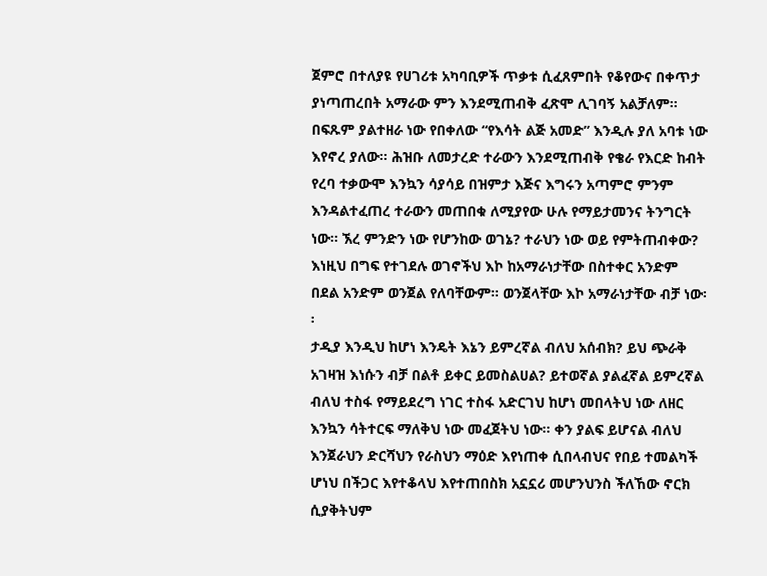ጀምሮ በተለያዩ የሀገሪቱ አካባቢዎች ጥቃቱ ሲፈጸምበት የቆየውና በቀጥታ ያነጣጠረበት አማራው ምን እንደሚጠብቅ ፈጽሞ ሊገባኝ አልቻለም፡፡ በፍጹም ያልተዘራ ነው የበቀለው “የእሳት ልጅ አመድ” እንዲሉ ያለ አባቱ ነው እየኖረ ያለው፡፡ ሕዝቡ ለመታረድ ተራውን እንደሚጠብቅ የቄራ የእርድ ከብት የረባ ተቃውሞ እንኳን ሳያሳይ በዝምታ እጅና እግሩን አጣምሮ ምንም እንዳልተፈጠረ ተራውን መጠበቁ ለሚያየው ሁሉ የማይታመንና ትንግርት ነው፡፡ ኧረ ምንድን ነው የሆንከው ወገኔ? ተራህን ነው ወይ የምትጠብቀው? እነዚህ በግፍ የተገደሉ ወገኖችህ እኮ ከአማራነታቸው በስተቀር አንድም በደል አንድም ወንጀል የለባቸውም፡፡ ወንጀላቸው እኮ አማራነታቸው ብቻ ነው፡፡
ታዲያ እንዲህ ከሆነ እንዴት እኔን ይምረኛል ብለህ አሰብክ? ይህ ጭራቅ አገዛዝ እነሱን ብቻ በልቶ ይቀር ይመስልሀል? ይተወኛል ያልፈኛል ይምረኛል ብለህ ተስፋ የማይደረግ ነገር ተስፋ አድርገህ ከሆነ መበላትህ ነው ለዘር እንኳን ሳትተርፍ ማለቅህ ነው መፈጀትህ ነው፡፡ ቀን ያልፍ ይሆናል ብለህ እንጀራህን ድርሻህን የራስህን ማዕድ እየነጠቀ ሲበላብህና የበይ ተመልካች ሆነህ በችጋር እየተቆላህ እየተጠበስክ አኗኗሪ መሆንህንስ ችለኸው ኖርክ ሲያቅትህም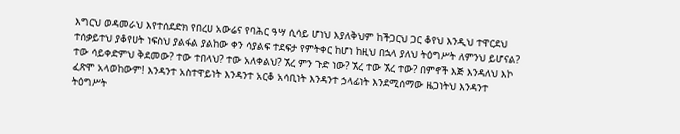እግርህ ወዳመራህ እየተሰደድክ የበረሀ አውሬና የባሕር ዓሣ ሲሳይ ሆነህ እያለቅህም ከችጋርህ ጋር ቆየህ እንዲህ ተዋርደህ ተሰቃይተህ ያቆየሀት ነፍስህ ያልፋል ያልከው ቀን ሳያልፍ ተደፍታ የምትቀር ከሆነ ከዚህ በኋላ ያለህ ትዕግሥት ለምንህ ይሆናል?
ተው ሳይቀድምህ ቅደመው? ተው ተበላህ? ተው አለቀልህ? ኧረ ምን ጉድ ነው? ኧረ ተው ኧረ ተው? በምኖች እጅ እንዳለህ እኮ ፈጽሞ አላወከውም! እንዳንተ አስተዋይነት እንዳንተ አርቆ አሳቢነት እንዳንተ ኃላፊነት እንደሚሰማው ዜጋነትህ እንዳንተ ትዕግሥት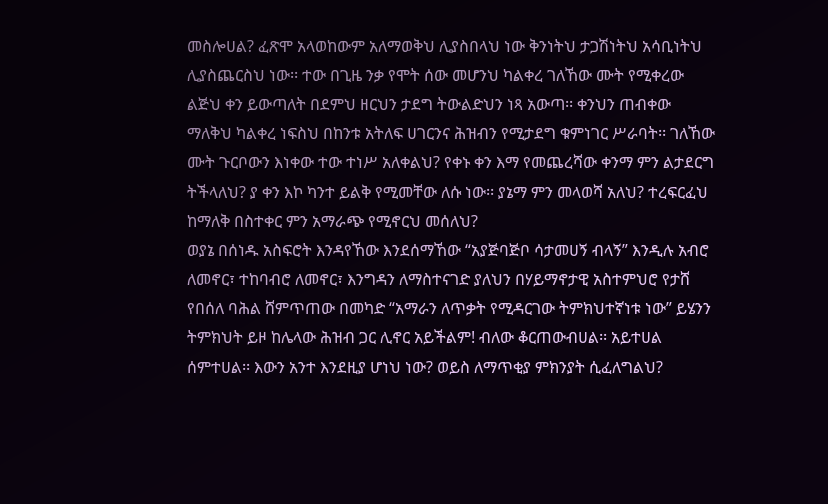መስሎሀል? ፈጽሞ አላወከውም አለማወቅህ ሊያስበላህ ነው ቅንነትህ ታጋሽነትህ አሳቢነትህ ሊያስጨርስህ ነው፡፡ ተው በጊዜ ንቃ የሞት ሰው መሆንህ ካልቀረ ገለኸው ሙት የሚቀረው ልጅህ ቀን ይውጣለት በደምህ ዘርህን ታደግ ትውልድህን ነጻ አውጣ፡፡ ቀንህን ጠብቀው ማለቅህ ካልቀረ ነፍስህ በከንቱ አትለፍ ሀገርንና ሕዝብን የሚታደግ ቁምነገር ሥራባት፡፡ ገለኸው ሙት ጉርቦውን እነቀው ተው ተነሥ አለቀልህ? የቀኑ ቀን እማ የመጨረሻው ቀንማ ምን ልታደርግ ትችላለህ? ያ ቀን እኮ ካንተ ይልቅ የሚመቸው ለሱ ነው፡፡ ያኔማ ምን መላወሻ አለህ? ተረፍርፈህ ከማለቅ በስተቀር ምን አማራጭ የሚኖርህ መሰለህ?
ወያኔ በሰነዱ አስፍሮት እንዳየኸው እንደሰማኸው “አያጅባጅቦ ሳታመሀኝ ብላኝ” እንዲሉ አብሮ ለመኖር፣ ተከባብሮ ለመኖር፣ እንግዳን ለማስተናገድ ያለህን በሃይማኖታዊ አስተምህሮ የታሸ የበሰለ ባሕል ሸምጥጠው በመካድ “አማራን ለጥቃት የሚዳርገው ትምክህተኛነቱ ነው” ይሄንን ትምክህት ይዞ ከሌላው ሕዝብ ጋር ሊኖር አይችልም! ብለው ቆርጠውብሀል፡፡ አይተሀል ሰምተሀል፡፡ እውን አንተ እንደዚያ ሆነህ ነው? ወይስ ለማጥቂያ ምክንያት ሲፈለግልህ?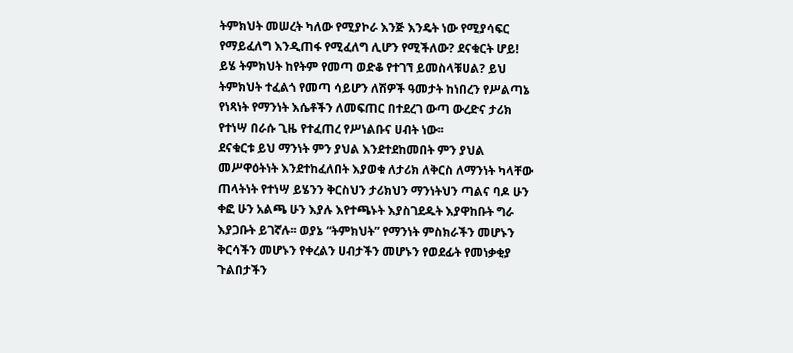ትምክህት መሠረት ካለው የሚያኮራ እንጅ እንዴት ነው የሚያሳፍር የማይፈለግ እንዲጠፋ የሚፈለግ ሊሆን የሚችለው? ደናቁርት ሆይ! ይሄ ትምክህት ከየትም የመጣ ወድቆ የተገኘ ይመስላቹሀል? ይህ ትምክህት ተፈልጎ የመጣ ሳይሆን ለሽዎች ዓመታት ከነበረን የሥልጣኔ የነጻነት የማንነት እሴቶችን ለመፍጠር በተደረገ ውጣ ውረድና ታሪክ የተነሣ በራሱ ጊዜ የተፈጠረ የሥነልቡና ሀብት ነው፡፡
ደናቁርቱ ይህ ማንነት ምን ያህል እንደተደከመበት ምን ያህል መሥዋዕትነት እንደተከፈለበት እያወቁ ለታሪክ ለቅርስ ለማንነት ካላቸው ጠላትነት የተነሣ ይሄንን ቅርስህን ታሪክህን ማንነትህን ጣልና ባዶ ሁን ቀፎ ሁን አልጫ ሁን እያሉ እየተጫኑት እያስገደዱት እያዋከቡት ግራ እያጋቡት ይገኛሉ፡፡ ወያኔ “ትምክህት” የማንነት ምስክራችን መሆኑን ቅርሳችን መሆኑን የቀረልን ሀብታችን መሆኑን የወደፊት የመነቃቂያ ጉልበታችን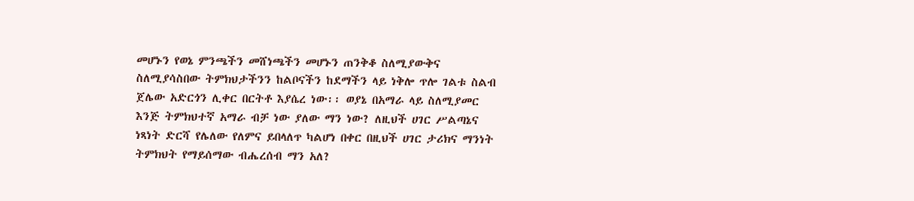መሆኑን የወኔ ምንጫችን መሸነጫችን መሆኑን ጠንቅቆ ስለሚያውቅና ስለሚያሳስበው ትምክህታችንን ከልቦናችን ከደማችን ላይ ነቅሎ ጥሎ ገልቱ ስልብ ጀሌው አድርጎን ሊቀር በርትቶ እያሴረ ነው፡፡ ወያኔ በአማራ ላይ ስለሚያመር እንጅ ትምክህተኛ አማራ ብቻ ነው ያለው ማን ነው? ለዚህች ሀገር ሥልጣኔና ነጻነት ድርሻ የሌለው የለምና ይበላለጥ ካልሆነ በቀር በዚህች ሀገር ታሪክና ማንነት ትምክህት የማይሰማው ብሔረሰብ ማን አለ?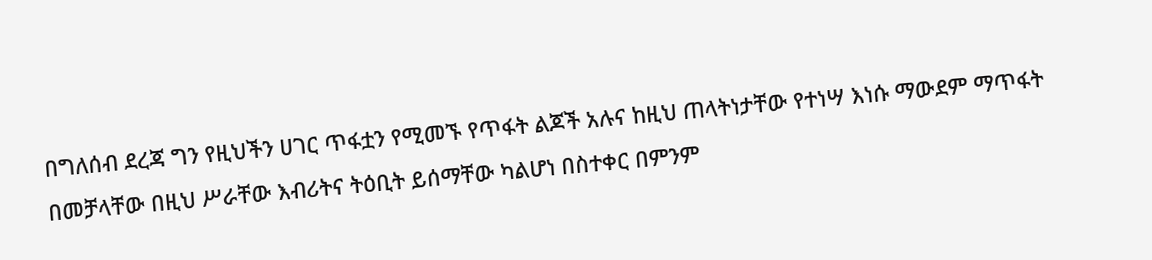በግለሰብ ደረጃ ግን የዚህችን ሀገር ጥፋቷን የሚመኙ የጥፋት ልጆች አሉና ከዚህ ጠላትነታቸው የተነሣ እነሱ ማውደም ማጥፋት በመቻላቸው በዚህ ሥራቸው እብሪትና ትዕቢት ይሰማቸው ካልሆነ በስተቀር በምንም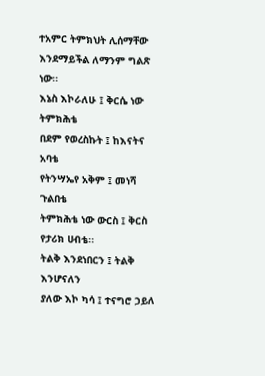ተአምር ትምክህት ሊሰማቸው እንደማይችል ለማንም ግልጽ ነው፡፡
እኔስ እኮራለሁ ፤ ቅርሴ ነው ትምክሕቴ
በደም የወረስኩት ፤ ከእናትና አባቴ
የትንሣኤየ አቅም ፤ መነሻ ጉልበቴ
ትምክሕቴ ነው ውርስ ፤ ቅርስ የታሪክ ሀብቴ፡፡
ትልቅ እንደነበርን ፤ ትልቅ እንሆናለን
ያለው እኮ ካሳ ፤ ተናግሮ ኃይለ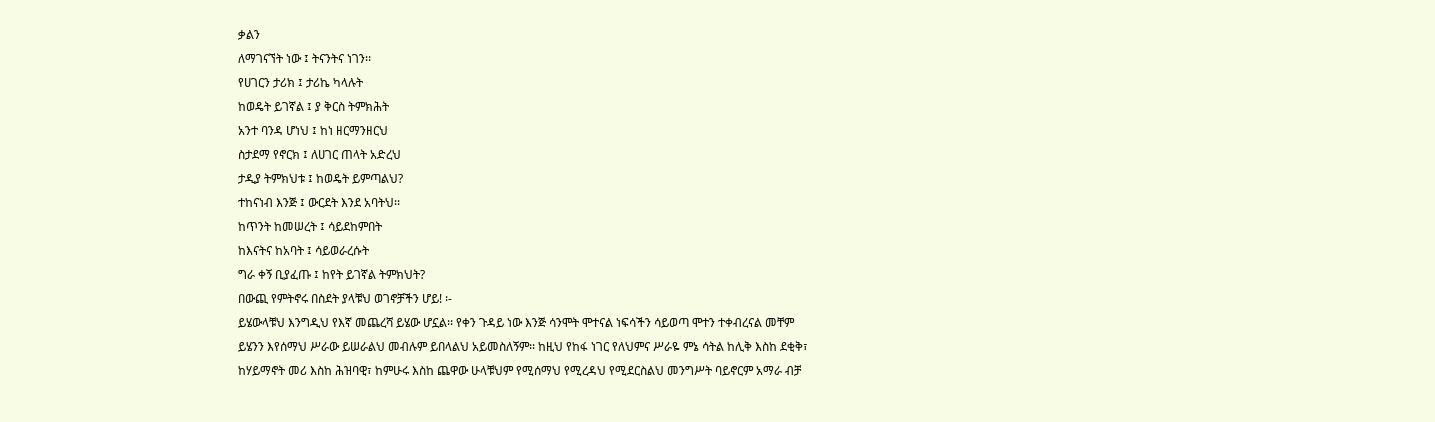ቃልን
ለማገናኘት ነው ፤ ትናንትና ነገን፡፡
የሀገርን ታሪክ ፤ ታሪኬ ካላሉት
ከወዴት ይገኛል ፤ ያ ቅርስ ትምክሕት
አንተ ባንዳ ሆነህ ፤ ከነ ዘርማንዘርህ
ስታደማ የኖርክ ፤ ለሀገር ጠላት አድረህ
ታዲያ ትምክህቱ ፤ ከወዴት ይምጣልህ?
ተከናነብ እንጅ ፤ ውርደት እንደ አባትህ፡፡
ከጥንት ከመሠረት ፤ ሳይደከምበት
ከእናትና ከአባት ፤ ሳይወራረሱት
ግራ ቀኝ ቢያፈጡ ፤ ከየት ይገኛል ትምክህት?
በውጪ የምትኖሩ በስደት ያላቹህ ወገኖቻችን ሆይ! ፡-
ይሄውላቹህ እንግዲህ የእኛ መጨረሻ ይሄው ሆኗል፡፡ የቀን ጉዳይ ነው እንጅ ሳንሞት ሞተናል ነፍሳችን ሳይወጣ ሞተን ተቀብረናል መቸም ይሄንን እየሰማህ ሥራው ይሠራልህ መብሉም ይበላልህ አይመስለኝም፡፡ ከዚህ የከፋ ነገር የለህምና ሥራዬ ምኔ ሳትል ከሊቅ እስከ ደቂቅ፣ ከሃይማኖት መሪ እስከ ሕዝባዊ፣ ከምሁሩ እስከ ጨዋው ሁላቹህም የሚሰማህ የሚረዳህ የሚደርስልህ መንግሥት ባይኖርም አማራ ብቻ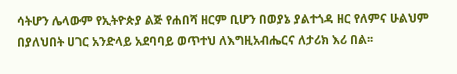ሳትሆን ሌላውም የኢትዮጵያ ልጅ የሐበሻ ዘርም ቢሆን በወያኔ ያልተጎዳ ዘር የለምና ሁልህም በያለህበት ሀገር አንድላይ አደባባይ ወጥተህ ለእግዚአብሔርና ለታሪክ እሪ በል፡፡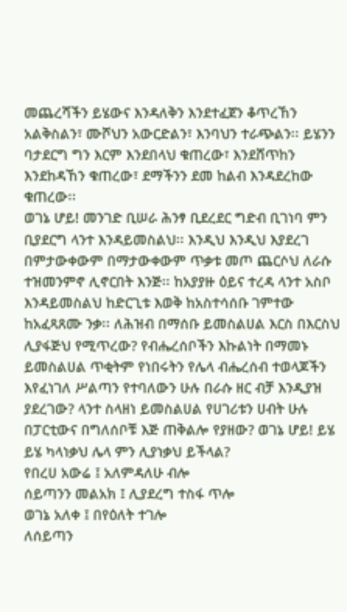መጨረሻችን ይሄውና እንዳለቅን እንደተፈጀን ቆጥረኸን አልቅስልን፣ ሙሾህን አውርድልን፣ እንባህን ተራጭልን፡፡ ይሄንን ባታደርግ ግን እርም እንደበላህ ቁጠረው፣ እንደሸጥከን እንደከዳኸን ቁጠረው፣ ደማችንን ደመ ከልብ እንዳደረከው ቁጠረው፡፡
ወገኔ ሆይ! መንገድ ቢሠራ ሕንፃ ቢደረደር ግድብ ቢገነባ ምን ቢያደርግ ላንተ እንዳይመስልህ፡፡ እንዲህ እንዲህ እያደረገ በምታውቀውም በማታውቀውም ጥቃቱ መጦ ጨርሶህ ለራሱ ተዝመንምኖ ሊኖርበት እንጅ፡፡ ከአያያዙ ዕይና ተረዳ ላንተ አስቦ እንዳይመስልህ ከድርጊቱ እወቅ ከአስተሳሰቡ ገምተው ከአፈጻጸሙ ንቃ፡፡ ለሕዝብ በማሰቡ ይመስልሀል እርስ በእርስህ ሊያፋጅህ የሚጥረው? የብሔረሰቦችን እኩልነት በማመኑ ይመስልሀል ጥቂትም የነበሩትን የሌላ ብሔረሰብ ተወላጆችን እየፈነገለ ሥልጣን የተባለውን ሁሉ በራሱ ዘር ብቻ እንዲያዝ ያደረገው? ላንተ ስላዘነ ይመስልሀል የሀገሪቱን ሀብት ሁሉ በፓርቲውና በግለሰቦቹ እጅ ጠቅልሎ የያዘው? ወገኔ ሆይ! ይሄ ይሄ ካላነቃህ ሌላ ምን ሊያነቃህ ይችላል?
የበረሀ አውሬ ፤ አለምዳለሁ ብሎ
ሰይጣንን መልአክ ፤ ሊያደረግ ተስፋ ጥሎ
ወገኔ አለቀ ፤ በየዕለት ተገሎ
ለሰይጣን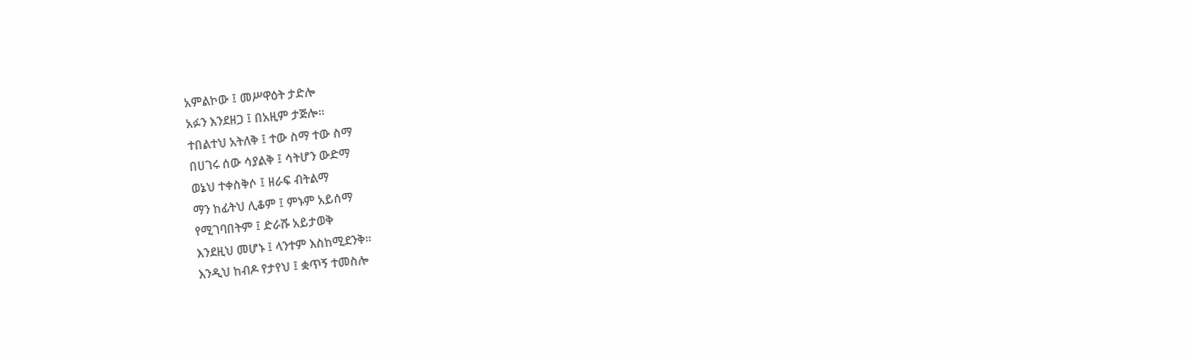አምልኮው ፤ መሥዋዕት ታድሎ
አፉን እንደዘጋ ፤ በአዚም ታጅሎ፡፡
ተበልተህ አትለቅ ፤ ተው ስማ ተው ስማ
በሀገሩ ሰው ሳያልቅ ፤ ሳትሆን ውድማ
ወኔህ ተቀስቅሶ ፤ ዘራፍ ብትልማ
ማን ከፊትህ ሊቆም ፤ ምኑም አይሰማ
የሚገባበትም ፤ ድራሹ አይታወቅ
እንደዚህ መሆኑ ፤ ላንተም እስከሚደንቅ፡፡
እንዲህ ከብዶ የታየህ ፤ ቋጥኝ ተመስሎ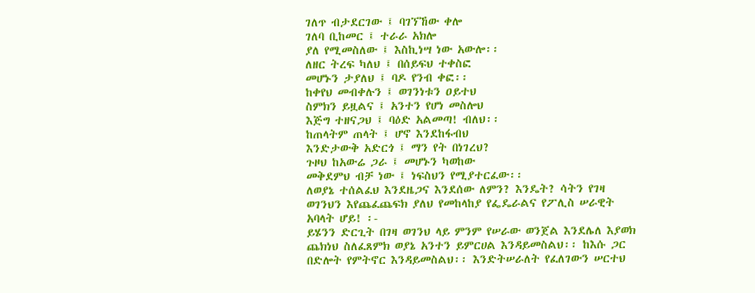ገለጥ ብታደርገው ፤ ባገኘኸው ቀሎ
ገለባ ቢከመር ፤ ተራራ አክሎ
ያለ የሚመስለው ፤ እስኪነሣ ነው አውሎ፡፡
ለዘር ትረፍ ካለህ ፤ በሰይፍህ ተቀስፎ
መሆኑን ታያለህ ፤ ባዶ የንብ ቀፎ፡፡
ከቀየህ መብቀሉን ፤ ወገንነቱን ዐይተህ
ስምክን ይዟልና ፤ አንተን የሆነ መስሎህ
እጅግ ተዘናጋህ ፤ ባዕድ አልመጣ! ብለህ፡፡
ከጠላትም ጠላት ፤ ሆኖ እንደከፋብህ
እንድታውቅ አድርጎ ፤ ማን የት በነገረህ?
ጉዞህ ከአውሬ ጋራ ፤ መሆኑን ካወከው
መቅደምህ ብቻ ነው ፤ ነፍስህን የሚያተርፈው፡፡
ለወያኔ ተሰልፈህ እንደዜጋና እንደሰው ለምን? እንዴት? ሳትን የገዛ ወገንህን እየጨፈጨፍክ ያለህ የመከላከያ የፌዴራልና የፖሊስ ሠራዊት አባላት ሆይ! ፡-
ይሄንን ድርጊት በገዛ ወገንህ ላይ ምንም የሠራው ወንጀል እንደሌለ እያወክ ጨክነህ ስለፈጸምክ ወያኔ አንተን ይምርሀል እንዳይመስልህ፡፡ ከእሱ ጋር በድሎት የምትኖር እንዳይመስልህ፡፡ እንድትሠራለት የፈለገውን ሠርተህ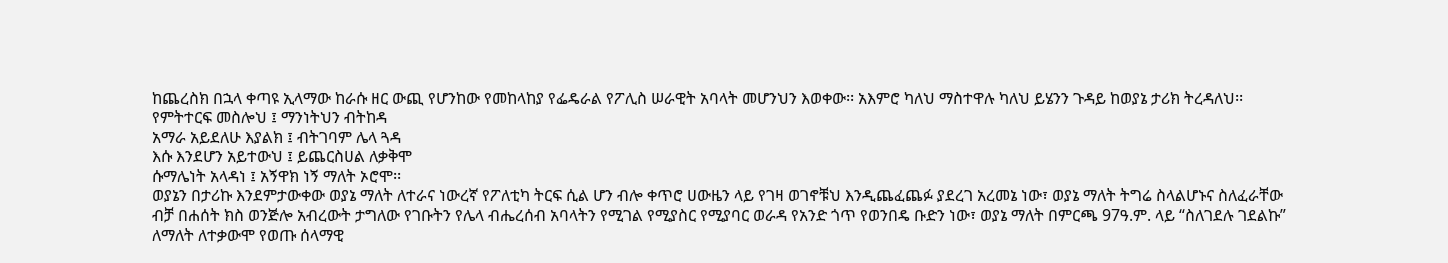ከጨረስክ በኋላ ቀጣዩ ኢላማው ከራሱ ዘር ውጪ የሆንከው የመከላከያ የፌዴራል የፖሊስ ሠራዊት አባላት መሆንህን እወቀው፡፡ አእምሮ ካለህ ማስተዋሉ ካለህ ይሄንን ጉዳይ ከወያኔ ታሪክ ትረዳለህ፡፡
የምትተርፍ መስሎህ ፤ ማንነትህን ብትከዳ
አማራ አይደለሁ እያልክ ፤ ብትገባም ሌላ ጓዳ
እሱ እንደሆን አይተውህ ፤ ይጨርስሀል ለቃቅሞ
ሱማሌነት አላዳነ ፤ አኝዋክ ነኝ ማለት ኦሮሞ፡፡
ወያኔን በታሪኩ እንደምታውቀው ወያኔ ማለት ለተራና ነውረኛ የፖለቲካ ትርፍ ሲል ሆን ብሎ ቀጥሮ ሀውዜን ላይ የገዛ ወገኖቹህ እንዲጨፈጨፉ ያደረገ አረመኔ ነው፣ ወያኔ ማለት ትግሬ ስላልሆኑና ስለፈራቸው ብቻ በሐሰት ክስ ወንጅሎ አብረውት ታግለው የገቡትን የሌላ ብሔረሰብ አባላትን የሚገል የሚያስር የሚያባር ወራዳ የአንድ ጎጥ የወንበዴ ቡድን ነው፣ ወያኔ ማለት በምርጫ 97ዓ.ም. ላይ “ስለገደሉ ገደልኩ” ለማለት ለተቃውሞ የወጡ ሰላማዊ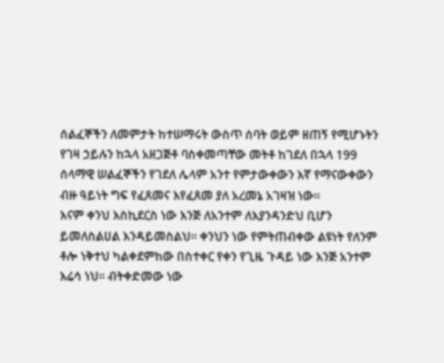ሰልፈኞችን ለመምታት ከተሠማሩት ውስጥ ሰባት ወይም ዘጠኝ የሚሆኑትን የገዛ ኃይሉን ከኋላ አዘጋጅቶ ባስቀመጣቸው መትቶ ከገደለ በኋላ 199 ሰላማዊ ሠልፈኞችን የገደለ ሌላም አንተ የምታውቀውን እኛ የማናውቀውን ብዙ ዓይነት ግፍ የፈጸመና እየፈጸመ ያለ አረመኔ አገዛዝ ነው፡፡
እናም ቀንህ እስኪደርስ ነው እንጅ ለአንተም ለእያንዳንድህ ቢሆን ይመለስልሀል እንዳይመስልህ፡፡ ቀንህን ነው የምትጠብቀው ልዩነት የለንም ቶሎ ነቅተህ ካልቀደምከው በስተቀር የቀን የጊዜ ጉዳይ ነው እንጅ አንተም እሬሳ ነህ፡፡ ብትቀድመው ነው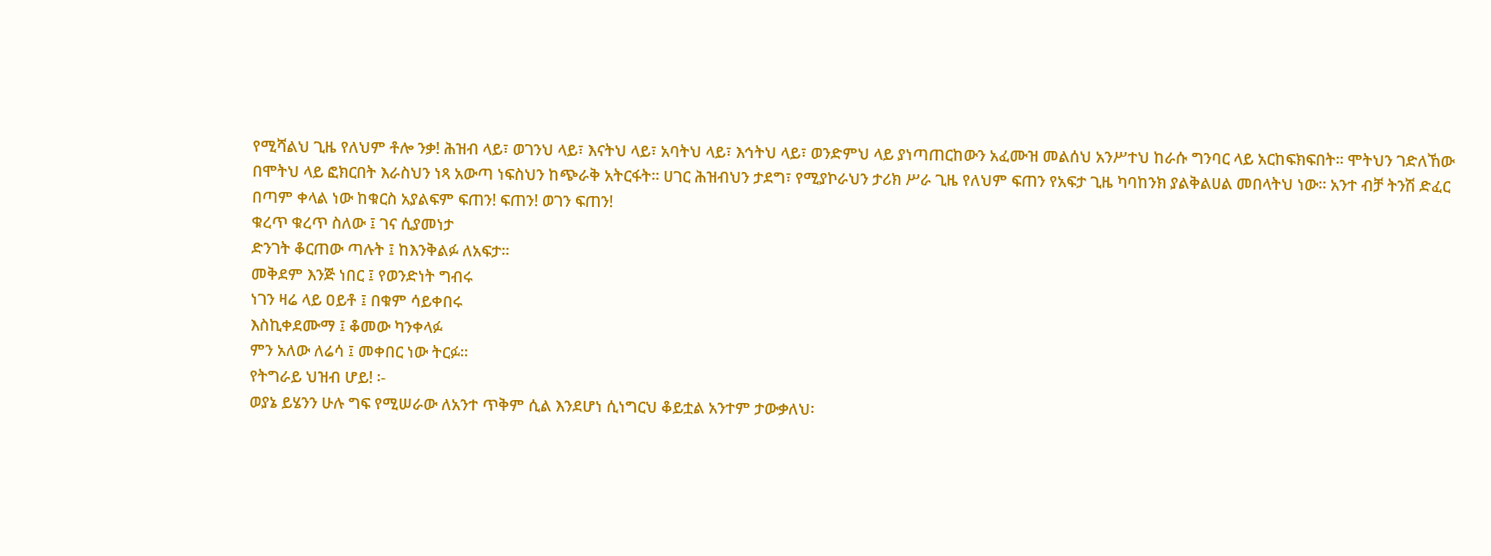የሚሻልህ ጊዜ የለህም ቶሎ ንቃ! ሕዝብ ላይ፣ ወገንህ ላይ፣ እናትህ ላይ፣ አባትህ ላይ፣ እኅትህ ላይ፣ ወንድምህ ላይ ያነጣጠርከውን አፈሙዝ መልሰህ አንሥተህ ከራሱ ግንባር ላይ አርከፍክፍበት፡፡ ሞትህን ገድለኸው በሞትህ ላይ ፎክርበት እራስህን ነጻ አውጣ ነፍስህን ከጭራቅ አትርፋት፡፡ ሀገር ሕዝብህን ታደግ፣ የሚያኮራህን ታሪክ ሥራ ጊዜ የለህም ፍጠን የአፍታ ጊዜ ካባከንክ ያልቅልሀል መበላትህ ነው፡፡ አንተ ብቻ ትንሽ ድፈር በጣም ቀላል ነው ከቁርስ አያልፍም ፍጠን! ፍጠን! ወገን ፍጠን!
ቁረጥ ቁረጥ ስለው ፤ ገና ሲያመነታ
ድንገት ቆርጠው ጣሉት ፤ ከእንቅልፉ ለአፍታ፡፡
መቅደም እንጅ ነበር ፤ የወንድነት ግብሩ
ነገን ዛሬ ላይ ዐይቶ ፤ በቁም ሳይቀበሩ
እስኪቀደሙማ ፤ ቆመው ካንቀላፉ
ምን አለው ለሬሳ ፤ መቀበር ነው ትርፉ፡፡
የትግራይ ህዝብ ሆይ! ፡-
ወያኔ ይሄንን ሁሉ ግፍ የሚሠራው ለአንተ ጥቅም ሲል እንደሆነ ሲነግርህ ቆይቷል አንተም ታውቃለህ፡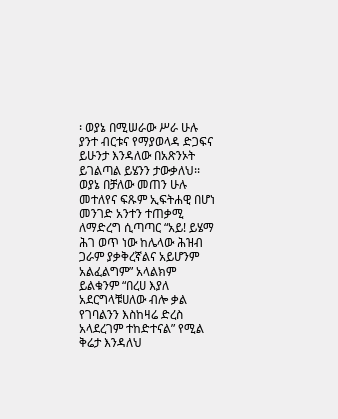፡ ወያኔ በሚሠራው ሥራ ሁሉ ያንተ ብርቱና የማያወላዳ ድጋፍና ይሁንታ እንዳለው በአጽንኦት ይገልጣል ይሄንን ታውቃለህ፡፡ ወያኔ በቻለው መጠን ሁሉ መተለየና ፍጹም ኢፍትሐዊ በሆነ መንገድ አንተን ተጠቃሚ ለማድረግ ሲጣጣር “አይ! ይሄማ ሕገ ወጥ ነው ከሌላው ሕዝብ ጋራም ያቃቅረኛልና አይሆንም አልፈልግም” አላልክም ይልቁንም “በረሀ እያለ አደርግላቹሀለው ብሎ ቃል የገባልንን እስከዛሬ ድረስ አላደረገም ተከድተናል” የሚል ቅሬታ እንዳለህ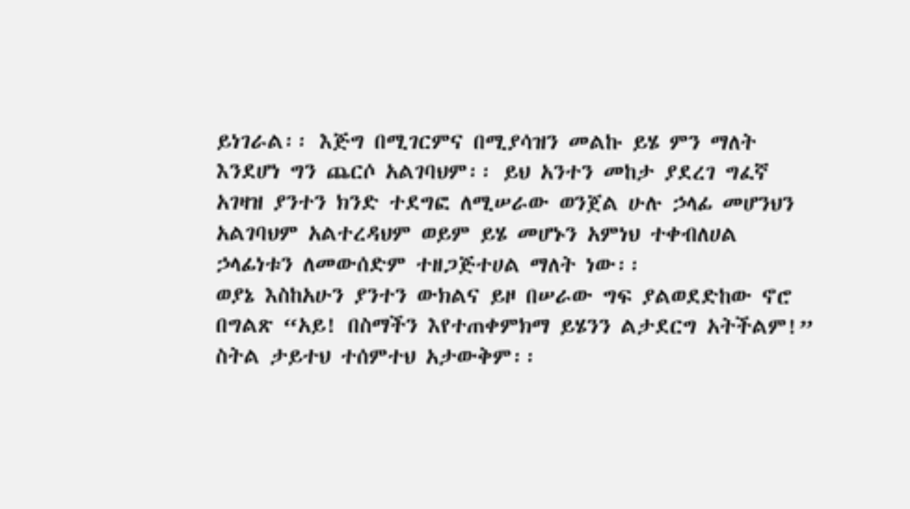ይነገራል፡፡ እጅግ በሚገርምና በሚያሳዝን መልኩ ይሄ ምን ማለት እንደሆነ ግን ጨርሶ አልገባህም፡፡ ይህ አንተን መከታ ያደረገ ግፈኛ አገዛዝ ያንተን ክንድ ተደግፎ ለሚሠራው ወንጀል ሁሉ ኃላፊ መሆንህን አልገባህም አልተረዳህም ወይም ይሄ መሆኑን አምነህ ተቀብለሀል ኃላፊነቱን ለመውሰድም ተዘጋጅተሀል ማለት ነው፡፡
ወያኔ እስከአሁን ያንተን ውክልና ይዞ በሠራው ግፍ ያልወደድከው ኖሮ በግልጽ “አይ! በስማችን እየተጠቀምክማ ይሄንን ልታደርግ አትችልም!” ስትል ታይተህ ተሰምተህ አታውቅም፡፡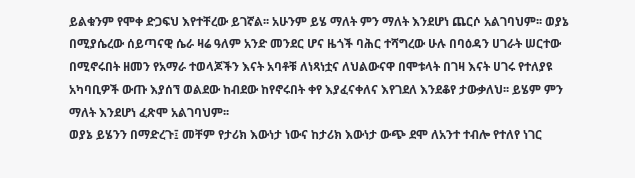ይልቁንም የሞቀ ድጋፍህ እየተቸረው ይገኛል፡፡ አሁንም ይሄ ማለት ምን ማለት እንደሆነ ጨርሶ አልገባህም፡፡ ወያኔ በሚያሴረው ሰይጣናዊ ሴራ ዛሬ ዓለም አንድ መንደር ሆና ዜጎች ባሕር ተሻግረው ሁሉ በባዕዳን ሀገራት ሠርተው በሚኖሩበት ዘመን የአማራ ተወላጆችን እናት አባቶቹ ለነጻነቷና ለህልውናዋ በሞቱላት በገዛ እናት ሀገሩ የተለያዩ አካባቢዎች ውጡ እያሰኘ ወልደው ከብደው ከየኖሩበት ቀየ እያፈናቀለና እየገደለ እንደቆየ ታውቃለህ፡፡ ይሄም ምን ማለት እንደሆነ ፈጽሞ አልገባህም፡፡
ወያኔ ይሄንን በማድረጉ፤ መቸም የታሪክ እውነታ ነውና ከታሪክ እውነታ ውጭ ደሞ ለአንተ ተብሎ የተለየ ነገር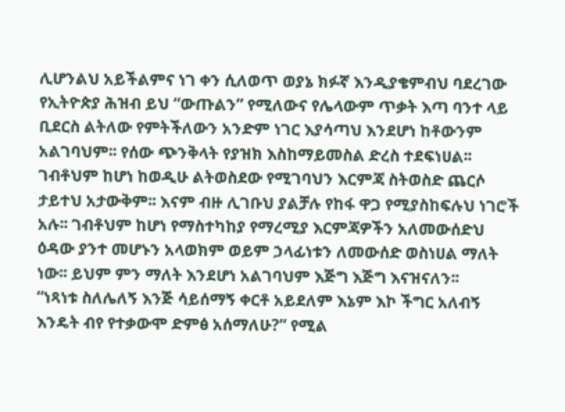ሊሆንልህ አይችልምና ነገ ቀን ሲለወጥ ወያኔ ክፉኛ እንዲያቄምብህ ባደረገው የኢትዮጵያ ሕዝብ ይህ “ውጡልን” የሚለውና የሌላውም ጥቃት እጣ ባንተ ላይ ቢደርስ ልትለው የምትችለውን አንድም ነገር እያሳጣህ እንደሆነ ከቶውንም አልገባህም፡፡ የሰው ጭንቅላት የያዝክ እስከማይመስል ድረስ ተደፍነሀል፡፡ ገብቶህም ከሆነ ከወዲሁ ልትወስደው የሚገባህን እርምጃ ስትወስድ ጨርሶ ታይተህ አታውቅም፡፡ እናም ብዙ ሊገቡህ ያልቻሉ የከፋ ዋጋ የሚያስከፍሉህ ነገሮች አሉ፡፡ ገብቶህም ከሆነ የማስተካከያ የማረሚያ እርምጃዎችን አለመውሰድህ ዕዳው ያንተ መሆኑን አላወክም ወይም ኃላፊነቱን ለመውሰድ ወስነሀል ማለት ነው፡፡ ይህም ምን ማለት እንደሆነ አልገባህም እጅግ እጅግ እናዝናለን፡፡
“ነጻነቱ ስለሌለኝ እንጅ ሳይሰማኝ ቀርቶ አይደለም እኔም እኮ ችግር አለብኝ እንዴት ብየ የተቃውሞ ድምፅ አሰማለሁ?” የሚል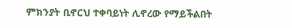ምክንያት ቢኖርህ ተቀባይነት ሊኖረው የማይችልበት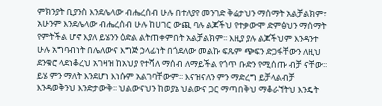ምክንያት ቢያንስ እንደሌላው ብሔረሰብ ሁሉ በተለያየ መንገድ ቅሬታህን ማሰማት አልቻልክም፣ አሁንም እንደሌላው ብሔረሰብ ሁሉ ከሀገር ውጪ ባሉ ልጆችህ የተቃውሞ ድምፅህን ማሰማት የምትችል ሆኖ እያለ ይሄንን ዕድል ልትጠቀምበት አልቻልክም፡፡ እዚያ ያሉ ልጆችህም እንዳንተ ሁሉ አግባብነት በሌለውና እግጅ ኃላፊነት በጎደለው መልኩ ፍጹም ጭፍን ድጋፋቸውን ለዚህ ደንቁሮ ላደነቆረህ አገዛዝ ከአህያ የተሻለ ማሰብ ለማይችል የጎጥ ቡድን የሚሰጡ ብቻ ናቸው፡፡ ይሄ ምን ማለት እንደሆነ እነሱም አልገባቸውም፡፡ እናዝናለን ምን ማድረግ ይቻላልብቻ እንዳወቅንህ እንድታውቅ፡፡ ህልውናህን ከወያኔ ህልውና ጋር ማጣበቅህ ማቆራኘትህ እንዴት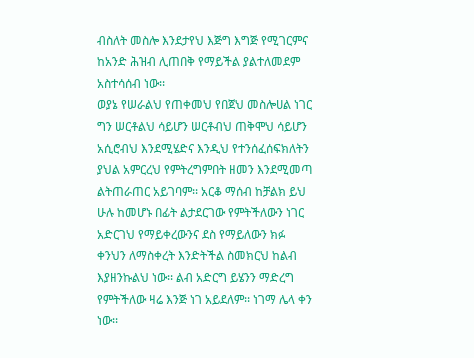ብስለት መስሎ እንደታየህ እጅግ እግጅ የሚገርምና ከአንድ ሕዝብ ሊጠበቅ የማይችል ያልተለመደም አስተሳሰብ ነው፡፡
ወያኔ የሠራልህ የጠቀመህ የበጀህ መስሎሀል ነገር ግን ሠርቶልህ ሳይሆን ሠርቶብህ ጠቅሞህ ሳይሆን አሲሮብህ እንደሚሄድና እንዲህ የተንሰፈሰፍክለትን ያህል አምርረህ የምትረግምበት ዘመን እንደሚመጣ ልትጠራጠር አይገባም፡፡ አርቆ ማሰብ ከቻልክ ይህ ሁሉ ከመሆኑ በፊት ልታደርገው የምትችለውን ነገር አድርገህ የማይቀረውንና ደስ የማይለውን ክፉ ቀንህን ለማስቀረት እንድትችል ስመክርህ ከልብ እያዘንኩልህ ነው፡፡ ልብ አድርግ ይሄንን ማድረግ የምትችለው ዛሬ እንጅ ነገ አይደለም፡፡ ነገማ ሌላ ቀን ነው፡፡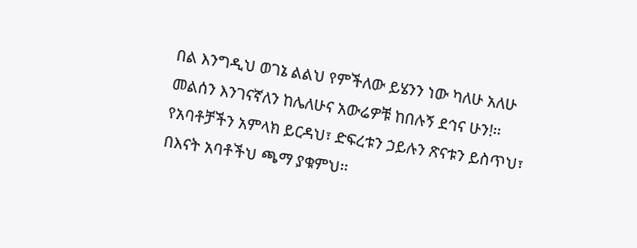በል እንግዲህ ወገኔ ልልህ የምችለው ይሄንን ነው ካለሁ አለሁ መልሰን እንገናኛለን ከሌለሁና አውሬዎቹ ከበሉኝ ደኅና ሁን!፡፡ የአባቶቻችን አምላክ ይርዳህ፣ ድፍረቱን ኃይሉን ጽናቱን ይስጥህ፣ በእናት አባቶችህ ጫማ ያቁምህ፡፡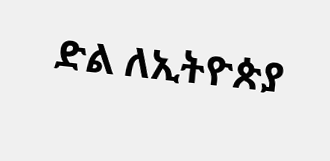ድል ለኢትዮጵያ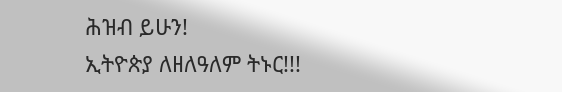ሕዝብ ይሁን!
ኢትዮጵያ ለዘለዓለም ትኑር!!!